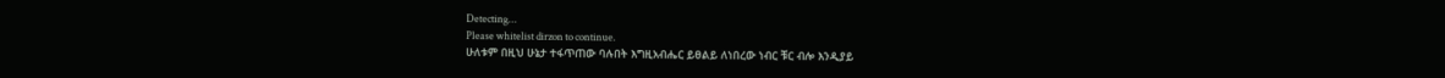Detecting...
Please whitelist dirzon to continue.
ሁለቱም በዚህ ሁኔታ ተፋጥጠው ባሉበት እግዚአብሔር ይፀልይ ለነበረው ነብር ቹር ብሎ እንዲያይ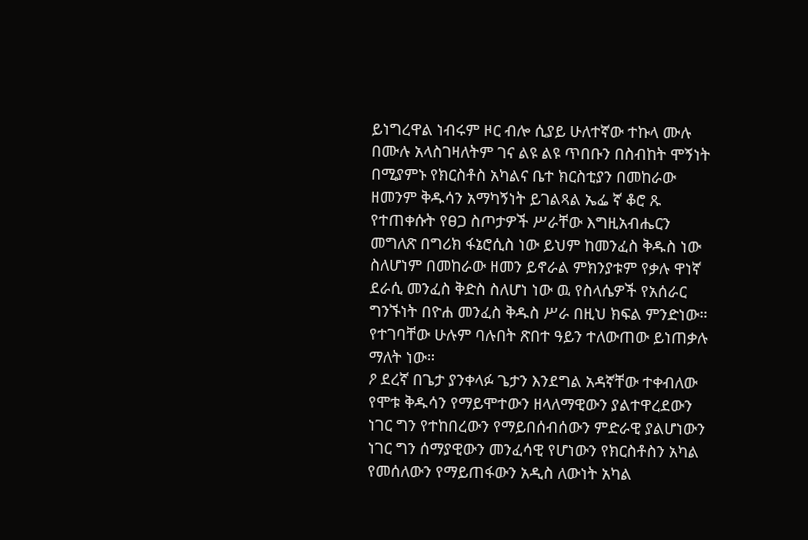ይነግረዋል ነብሩም ዞር ብሎ ሲያይ ሁለተኛው ተኩላ ሙሉ በሙሉ አላስገዛለትም ገና ልዩ ልዩ ጥበቡን በስብከት ሞኝነት በሚያምኑ የክርስቶስ አካልና ቤተ ክርስቲያን በመከራው ዘመንም ቅዱሳን አማካኝነት ይገልጻል ኤፌ ኛ ቆሮ ጹ የተጠቀሱት የፀጋ ስጦታዎች ሥራቸው እግዚአብሔርን መግለጽ በግሪክ ፋኔሮሲስ ነው ይህም ከመንፈስ ቅዱስ ነው ስለሆነም በመከራው ዘመን ይኖራል ምክንያቱም የቃሉ ዋነኛ ደራሲ መንፈስ ቅድስ ስለሆነ ነው ዉ የስላሴዎች የአሰራር ግንኙነት በዮሐ መንፈስ ቅዱስ ሥራ በዚህ ክፍል ምንድነው። የተገባቸው ሁሉም ባሉበት ጽበተ ዓይን ተለውጠው ይነጠቃሉ ማለት ነው።
ዖ ደረኛ በጌታ ያንቀላፉ ጌታን እንደግል አዳኛቸው ተቀብለው የሞቱ ቅዱሳን የማይሞተውን ዘላለማዊውን ያልተዋረደውን ነገር ግን የተከበረውን የማይበሰብሰውን ምድራዊ ያልሆነውን ነገር ግን ሰማያዊውን መንፈሳዊ የሆነውን የክርስቶስን አካል የመሰለውን የማይጠፋውን አዲስ ለውነት አካል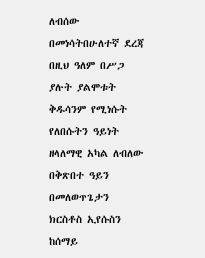ለብሰው በመነሳትበሁለተኛ ደረጃ በዚህ ዓለም በሥጋ ያሉት ያልሞቱት ቅዱሳንም የሚነሱት የለበሱትን ዓይነት ዘላለማዊ አካል ለብለው በቅጽበተ ዓይን በመለወጥጌታን ክርስቶስ ኢየሱስን ከሰማይ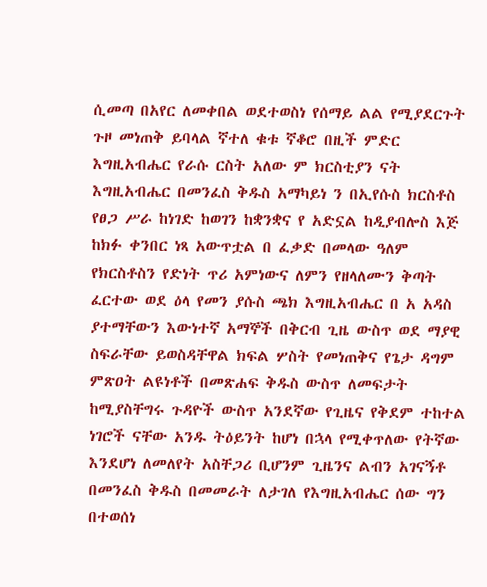ሲመጣ በአየር ለመቀበል ወደተወስነ የሰማይ ልል የሚያደርጉት ጉዞ መነጠቅ ይባላል ኛተለ ቁቱ ኛቆሮ በዚች ምድር እግዚአብሔር የራሱ ርስት አለው ም ክርስቲያን ናት እግዚአብሔር በመንፈስ ቅዱስ አማካይነ ን በኢየሱስ ክርስቶስ የፀጋ ሥራ ከነገድ ከወገን ከቋንቋና የ አድኗል ከዲያብሎስ እጅ ከክፉ ቀንበር ነጻ አውጥቷል በ ፈቃድ በመላው ዓለም የክርስቶስን የድነት ጥሪ አምነውና ለምን የዘላለሙን ቅጣት ፈርተው ወደ ዕላ የመን ያሱስ ጫክ እግዚአብሔር በ አ አዳስ ያተማቸውን እውነተኛ አማኞች በቅርብ ጊዜ ውስጥ ወደ ማያዊ ስፍራቸው ይወስዳቸዋል ክፍል ሦስት የመነጠቅና የጌታ ዳግም ምጽዐት ልዩነቶች በመጽሐፍ ቅዱስ ውስጥ ለመፍታት ከሚያስቸግሩ ጉዳዮች ውስጥ አንደኛው የጊዜና የቅደም ተከተል ነገሮች ናቸው አንዱ ትዕይንት ከሆነ በኋላ የሚቀጥለው የትኛው እንደሆነ ለመለየት አስቸጋሪ ቢሆንም ጊዜንና ልብን አገናኝቶ በመንፈስ ቅዱስ በመመራት ለታገለ የእግዚአብሔር ሰው ግን በተወሰነ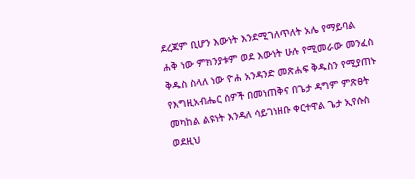ደረጃም ቢሆን እውነት እንደሚገለጥለት አሌ የማይባል ሐቅ ነው ምክንያቱም ወደ እውነት ሁሉ የሚመራው መንፈስ ቅዱስ ስላለ ነው ዮሐ አንዳንድ መጽሐፍ ቅዱስን የሚያጠኑ የእግዚአብሔር ሰዎች በመነጠቅና በጌታ ዳግም ምጽፀት መካከል ልዩነት እንዳለ ሳይገነዘቡ ቀርተዋል ጌታ ኢየሱስ ወደዚህ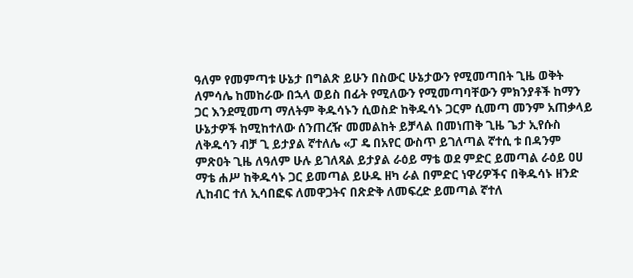ዓለም የመምጣቱ ሁኔታ በግልጽ ይሁን በስውር ሁኔታውን የሚመጣበት ጊዜ ወቅት ለምሳሌ ከመከራው በኋላ ወይስ በፊት የሚለውን የሚመጣባቸውን ምክንያቶች ከማን ጋር እንደሚመጣ ማለትም ቅዱሳኑን ሲወስድ ከቅዱሳኑ ጋርም ሲመጣ መንም አጠቃላይ ሁኔታዎች ከሚከተለው ሰንጠረዥ መመልከት ይቻላል በመነጠቅ ጊዜ ጌታ ኢየሱስ ለቅዱሳን ብቻ ጊ ይታያል ኛተለሌ «ፓ ዴ በአየር ውስጥ ይገለጣል ኛተሲ ቱ በዳንም ምጽዐት ጊዜ ለዓለም ሁሉ ይገለጻል ይታያል ራዕይ ማቴ ወደ ምድር ይመጣል ራዕይ ዐሀ ማቴ ሐሥ ከቅዱሳኑ ጋር ይመጣል ይሁዱ ዘካ ራል በምድር ነዋሪዎችና በቅዱሳኑ ዘንድ ሊከብር ተለ ኢሳበፎፍ ለመዋጋትና በጽድቅ ለመፍረድ ይመጣል ኛተለ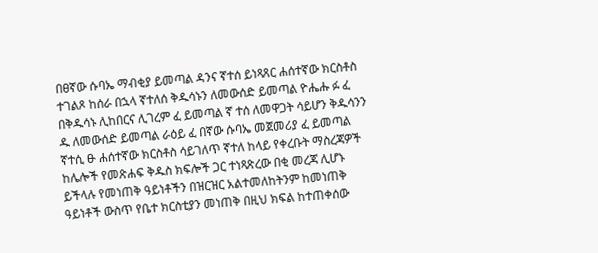በፀኛው ሱባኤ ማብቂያ ይመጣል ዳንና ኛተሰ ይነጻጸር ሐሰተኛው ክርስቶስ ተገልጾ ከሰራ በኋላ ኛተለሰ ቅዱሳኑን ለመውሰድ ይመጣል ዮሔሑ ፉ ፈ በቅዱሳኑ ሊከበርና ሊገረም ፈ ይመጣል ኛ ተሰ ለመዋጋት ሳይሆን ቅዱሳንን ዱ ለመውሰድ ይመጣል ራዕይ ፈ በኛው ሱባኤ መጀመሪያ ፈ ይመጣል ኛተሲ ፁ ሐሰተኛው ክርስቶስ ሳይገለጥ ኛተለ ከላይ የቀረቡት ማስረጃዎች ከሌሎች የመጽሐፍ ቅዱስ ክፍሎች ጋር ተነጻጽረው በቂ መረጃ ሊሆኑ ይችላሉ የመነጠቅ ዓይነቶችን በዝርዝር አልተመለከትንም ከመነጠቅ ዓይነቶች ውስጥ የቤተ ክርስቲያን መነጠቅ በዚህ ክፍል ከተጠቀሰው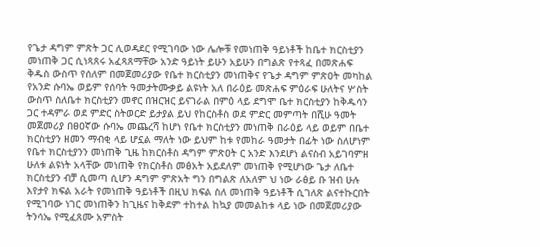የጌታ ዳግም ምጽት ጋር ሊወዳደር የሚገባው ነው ሌሎቹ የመነጠቅ ዓይነቶች ከቤተ ክርስቲያን መነጠቅ ጋር ሲነጻጸሩ አፈጻጸማቸው አንድ ዓይነት ይሁን አይሁን በግልጽ የተጻፈ በመጽሐፍ ቅዱስ ውስጥ የሰለም በመጀመሪያው የቤተ ክርስቲያን መነጠቅና የጌታ ዳግም ምጽዐት መካከል የአንድ ሱባኤ ወይም የሰባት ዓመታትሙቃይ ልዩነት አለ በራዕይ መጽሐፍ ምዕራፍ ሁለትና ሦስት ውስጥ ስለቤተ ክርስቲያን መኖር በዝርዝር ይናገራል በምዕ ላይ ደግሞ ቤተ ክርስቲያን ከቅዱሳን ጋር ተዳምራ ወደ ምድር ስትወርድ ይታያል ይህ የከርስቶስ ወደ ምድር መምጣት በሺሁ ዓመት መጀመሪያ በፀዐኛው ሱባኤ መጨረሻ ከሆነ የቤተ ክርስቲያን መነጠቅ በራዕይ ላይ ወይም በቤተ ክርስቲያን ዘመን ማብቂ ላይ ሆኗል ማለት ነው ይህም ከቱ የመከራ ዓመታት በፊት ነው ስለሆነም የቤተ ክርስቲያንን መነጠቅ ጊዜ ከክርስቶስ ዳግም ምጽዐት ር አንድ እንደሆነ ልናስብ አይገባምዘ ሁለቱ ልዩነት አላቸው መነጠቅ የክርስቶስ መፅአት አይደለም መነጠቅ የሚሆነው ጌታ ለቤተ ክርስቲያን ብቻ ሲመጣ ሲሆን ዳግም ምጽአት ግን በግልጽ ለአለም ህ ነው ራፅይ ቡ ዝብ ሁሉ እየታየ ክፍል አራት የመነጠቅ ዓይነቶች በዚህ ክፍል ስለ መነጠቅ ዓይነቶች ሲገለጽ ልናተኩርበት የሚገባው ነገር መነጠቅን ከጊዜና ከቅደም ተከተል ከኳያ መመልከቱ ላይ ነው በመጀመሪያው ትንሳኤ የሚፈጸሙ አምስት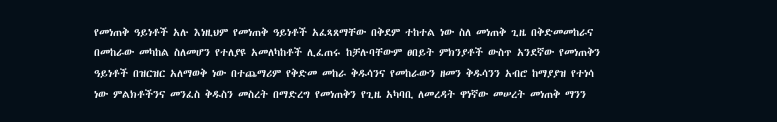የመነጠቅ ዓይነቶች አሉ እነዚህም የመነጠቅ ዓይነቶች አፈጻጸማቸው በቅደም ተከተል ነው ስለ መነጠቅ ጊዜ በቅድመመከራና በመከራው መካከል ስለመሆን የተለያዩ አመለካከቶች ሊፈጠሩ ከቻሉባቸውም ፀበይት ምክንያቶች ውስጥ አንደኛው የመነጠቅን ዓይነቶች በዝርዝር አለማወቅ ነው በተጨማሪም የቅድመ መከራ ቅዱሳንና የመከራውን ዘመን ቅዱሳንን አብሮ ከማያያዝ የተነሳ ነው ምልክቶችንና መንፈስ ቅዱስን መስረት በማድረግ የመነጠቅን የጊዜ አካባቢ ለመረዳት ዋነኛው መሠረት መነጠቅ ማንን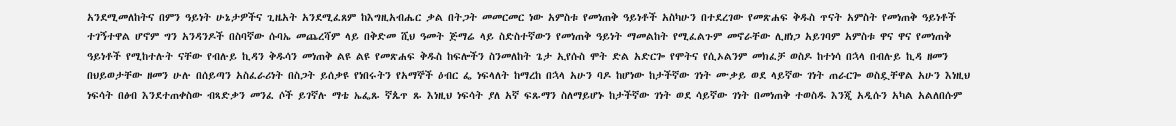አንደሚመለከትና በምን ዓይነት ሁኔታዎችና ጊዜአት አንደሚፈጸም ከእግዚአብሔር ቃል በትጋት መመርመር ነው አምስቱ የመነጠቅ ዓይነቶች አስካሁን በተደረገው የመጽሐፍ ቅዱስ ጥናት አምስት የመነጠቅ ዓይነቶች ተገኝተዋል ሆኖም ግን አንዳንዶች በስባኛው ሱባኤ መጨረሻም ላይ በቅድመ ሺህ ዓመት ጅማሬ ላይ ስድስተኛውን የመነጠቅ ዓይነት ማመልከት የሚፈልጉም መኖራቸው ሊዘነጋ አይገባም አምስቱ ዋና ዋና የመነጠቅ ዓይነቶች የሚከተሉት ናቸው የብሉይ ኪዳን ቅዱሳን መነጠቅ ልዩ ልዩ የመጽሐፍ ቅዱስ ከፍሎችን ስንመለከት ጌታ ኢየሱስ ሞት ድል አድርጐ የሞትና የሲኦልንም መክፈቻ ወስዶ ከተነሳ በኋላ በብሉይ ኪዳ ዘመን በህይወታቸው ዘመን ሁሉ በሰይጣን አስፈራሪነት በስጋት ይሰቃዩ የነበሩትን የአማኞች ዕብር ፌ ነፍላለት ከማረከ በኋላ አሁን ባዶ ከሆነው ከታችኛው ገነት ሙቃይ ወደ ላይኛው ገነት ጠራርጐ ወስዷቸዋል አሁን እነዚህ ነፍሳት በፅብ እንደተጠቀስው ብጻድቃን መንፈ ሶች ይገኛሉ ማቴ ኤፌጹ ኛጴጥ ጹ እነዚህ ነፍሳት ያለ አኛ ፍጹማን ስለማይሆኑ ከታችኛው ገነት ወደ ሳይኛው ገነት በመነጠቅ ተወስዱ እንጂ አዲሱን አካል አልለበሱም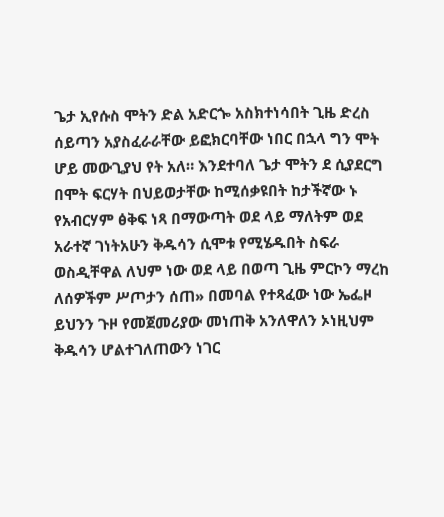ጌታ ኢየሱስ ሞትን ድል አድርጐ አስክተነሳበት ጊዜ ድረስ ሰይጣን አያስፈራራቸው ይፎክርባቸው ነበር በኋላ ግን ሞት ሆይ መውጊያህ የት አለ። እንደተባለ ጌታ ሞትን ደ ሲያደርግ በሞት ፍርሃት በህይወታቸው ከሚሰቃዩበት ከታችኛው ኑ የአብርሃም ፅቅፍ ነጻ በማውጣት ወደ ላይ ማለትም ወደ አራተኛ ገነትአሁን ቅዱሳን ሲሞቱ የሚሄዱበት ስፍራ ወስዲቸዋል ለህም ነው ወደ ላይ በወጣ ጊዜ ምርኮን ማረከ ለሰዎችም ሥጦታን ሰጠ» በመባል የተጻፈው ነው ኤፌዞ ይህንን ጉዞ የመጀመሪያው መነጠቅ አንለዋለን ኦነዚህም ቅዱሳን ሆልተገለጠውን ነገር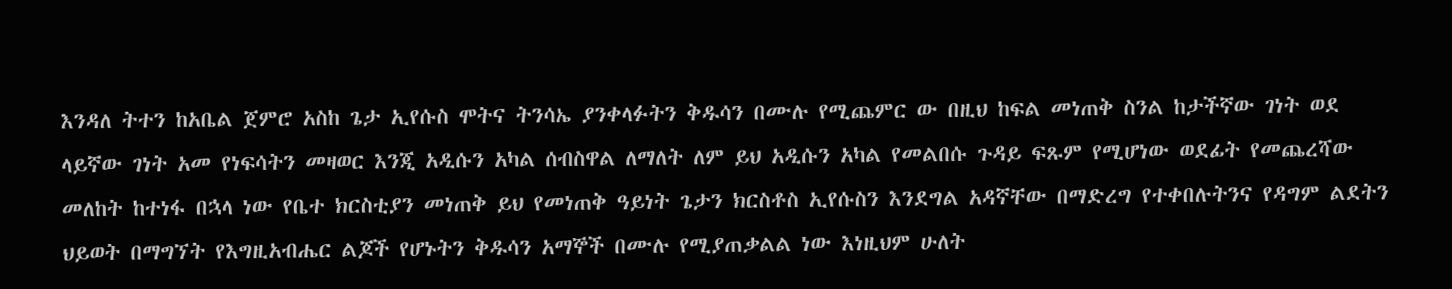እንዳለ ትተን ከአቤል ጀምሮ አስከ ጌታ ኢየሱስ ሞትና ትንሳኤ ያንቀላፉትን ቅዱሳን በሙሉ የሚጨምር ው በዚህ ከፍል መነጠቅ ስንል ከታችኛው ገነት ወደ ላይኛው ገነት አመ የነፍሳትን መዛወር እንጂ አዲሱን አካል ሰብስዋል ለማለት ለም ይህ አዲሱን አካል የመልበሱ ጉዳይ ፍጹም የሚሆነው ወደፊት የመጨረሻው መለከት ከተነፋ በኋላ ነው የቤተ ክርስቲያን መነጠቅ ይህ የመነጠቅ ዓይነት ጌታን ክርስቶስ ኢየሱስን እንደግል አዳኛቸው በማድረግ የተቀበሉትንና የዳግም ልደትን ህይወት በማግኘት የእግዚአብሔር ልጆች የሆኑትን ቅዱሳን አማኞች በሙሉ የሚያጠቃልል ነው እነዚህም ሁለት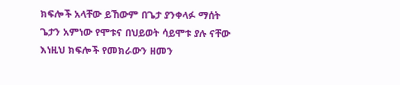ክፍሎች አላቸው ይኸውም በጌታ ያንቀላፉ ማሰት ጌታን አምነው የሞቱና በህይወት ሳይሞቱ ያሉ ናቸው እነዚህ ክፍሎች የመክራውን ዘመን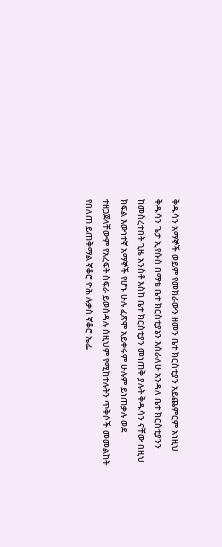ቅዱሳን አማኞች ወይም የመክራውን ዘመን ቤተ ክርስቲያን አይጨምርም አነዚህ ቅዱሳን ጌታ ኢየሱስ በማቴ ቤተ ክርስቲያኔን እሰራለሁ አንዳለ ቤተ ክርስቲያንን ከመስረተበት ጊዜ አንስቶ እስከ ቤተ ክርስቲያን መነጠቅ ያሉት ቅዱሳን ናቸው በዚህ ክፍል እውነተኛ አማኞች የሆኑ ሁሉ ፈጽሞ አይቀሩም ሁሉም ይነጠቃሉ ወደ ተዘጋጀላቸውም የአረፍት ስፍራ ይወሰዳሉ ሰዚህም የሚከተሉትን ጥቅሶች መመልከት የበለጠ ይጠቅማል ኛቆሮ ዮሕ ሉቃስ ኛቆሮ ኤፌ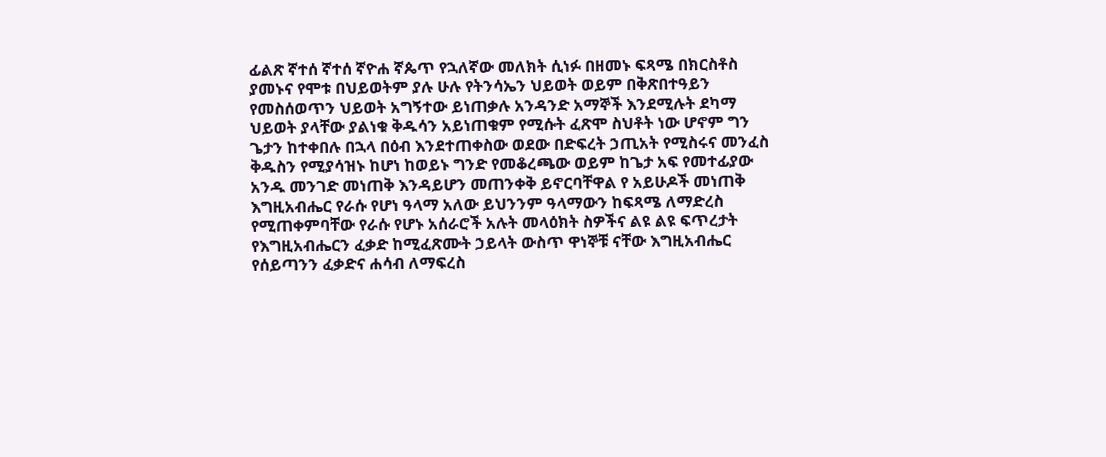ፊልጽ ኛተሰ ኛተሰ ኛዮሐ ኛጴጥ የኋለኛው መለክት ሲነፉ በዘመኑ ፍጻሜ በክርስቶስ ያመኑና የሞቱ በህይወትም ያሉ ሁሉ የትንሳኤን ህይወት ወይም በቅጽበተዓይን የመስሰወጥን ህይወት አግኝተው ይነጠቃሉ አንዳንድ አማኞች እንደሚሉት ደካማ ህይወት ያላቸው ያልነቁ ቅዱሳን አይነጠቁም የሚሱት ፈጽሞ ስህቶት ነው ሆኖም ግን ጌታን ከተቀበሉ በኋላ በዕብ እንደተጠቀስው ወደው በድፍረት ኃጢአት የሚስሩና መንፈስ ቅዱስን የሚያሳዝኑ ከሆነ ከወይኑ ግንድ የመቆረጫው ወይም ከጌታ አፍ የመተፊያው አንዱ መንገድ መነጠቅ እንዳይሆን መጠንቀቅ ይኖርባቸዋል የ አይሁዶች መነጠቅ እግዚአብሔር የራሱ የሆነ ዓላማ አለው ይህንንም ዓላማውን ከፍጻሜ ለማድረስ የሚጠቀምባቸው የራሱ የሆኑ አሰራሮች አሉት መላዕክት ስዎችና ልዩ ልዩ ፍጥረታት የእግዚአብሔርን ፈቃድ ከሚፈጽሙት ኃይላት ውስጥ ዋነኞቹ ናቸው እግዚአብሔር የሰይጣንን ፈቃድና ሐሳብ ለማፍረስ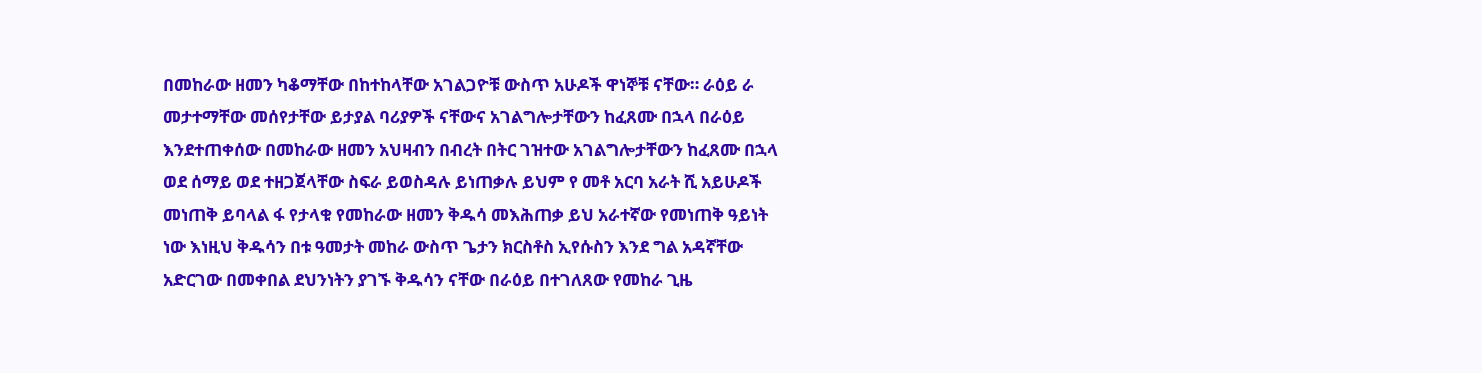በመከራው ዘመን ካቆማቸው በከተከላቸው አገልጋዮቹ ውስጥ አሁዶች ዋነኞቹ ናቸው። ራዕይ ራ መታተማቸው መሰየታቸው ይታያል ባሪያዎች ናቸውና አገልግሎታቸውን ከፈጸሙ በኋላ በራዕይ እንደተጠቀሰው በመከራው ዘመን አህዛብን በብረት በትር ገዝተው አገልግሎታቸውን ከፈጸሙ በኋላ ወደ ሰማይ ወደ ተዘጋጀላቸው ስፍራ ይወስዳሉ ይነጠቃሉ ይህም የ መቶ አርባ አራት ሺ አይሁዶች መነጠቅ ይባላል ፋ የታላቁ የመከራው ዘመን ቅዱሳ መእሕጠቃ ይህ አራተኛው የመነጠቅ ዓይነት ነው እነዚህ ቅዱሳን በቱ ዓመታት መከራ ውስጥ ጌታን ክርስቶስ ኢየሱስን እንደ ግል አዳኛቸው አድርገው በመቀበል ደህንነትን ያገኙ ቅዱሳን ናቸው በራዕይ በተገለጸው የመከራ ጊዜ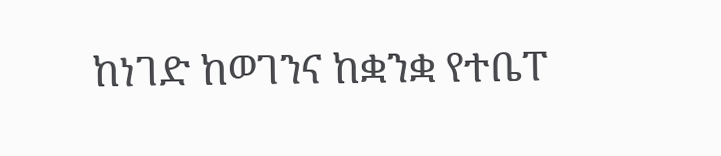ከነገድ ከወገንና ከቋንቋ የተቤፐ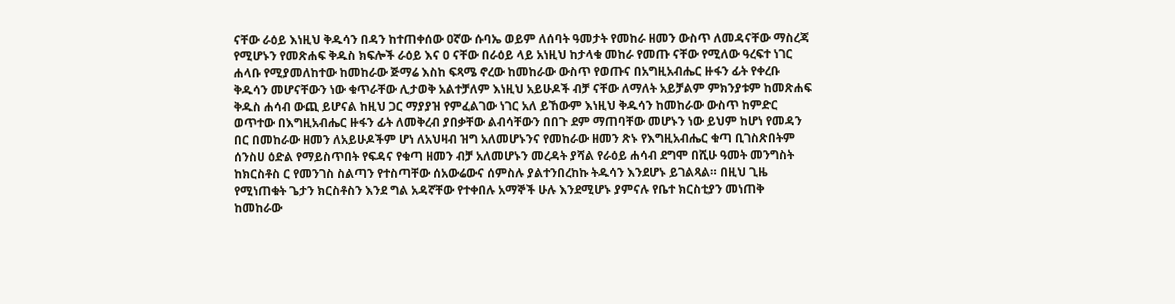ናቸው ራዕይ እነዚህ ቅዱሳን በዳን ከተጠቀሰው ዐኛው ሱባኤ ወይም ለሰባት ዓመታት የመከራ ዘመን ውስጥ ለመዳናቸው ማስረጃ የሚሆኑን የመጽሐፍ ቅዱስ ክፍሎች ራዕይ እና ዐ ናቸው በራዕይ ላይ አነዚህ ከታላቁ መከራ የመጡ ናቸው የሚለው ዓረፍተ ነገር ሐላቡ የሚያመለከተው ከመከራው ጅማሬ እስከ ፍጻሜ ኖረው ከመከራው ውስጥ የወጡና በአግዚአብሔር ዙፋን ፊት የቀረቡ ቅዱሳን መሆናቸውን ነው ቁጥራቸው ሊታወቅ አልተቻለም እነዚህ አይሁዶች ብቻ ናቸው ለማለት አይቻልም ምክንያቱም ከመጽሐፍ ቅዱስ ሐሳብ ውጪ ይሆናል ከዚህ ጋር ማያያዝ የምፈልገው ነገር አለ ይኸውም እነዚህ ቅዱሳን ከመከራው ውስጥ ከምድር ወጥተው በእግዚአብሔር ዙፋን ፊት ለመቅረብ ያበቃቸው ልብሳቸውን በበጉ ደም ማጠባቸው መሆኑን ነው ይህም ከሆነ የመዳን በር በመከራው ዘመን ለአይሁዶችም ሆነ ለአህዛብ ዝግ አለመሆኑንና የመከራው ዘመን ጽኑ የእግዚአብሔር ቁጣ ቢገስጽበትም ሰንስሀ ዕድል የማይስጥበት የፍዳና የቁጣ ዘመን ብቻ አለመሆኑን መረዳት ያሻል የራዕይ ሐሳብ ደግሞ በሺሁ ዓመት መንግስት ከክርስቶስ ር የመንገስ ስልጣን የተስጣቸው ሰአውሬውና ሰምስሉ ያልተንበረከኩ ትዱሳን እንደሆኑ ይገልጻል። በዚህ ጊዜ የሚነጠቁት ጌታን ክርስቶስን እንደ ግል አዳኛቸው የተቀበሉ አማኞች ሁሉ እንደሚሆኑ ያምናሉ የቤተ ክርስቲያን መነጠቅ ከመከራው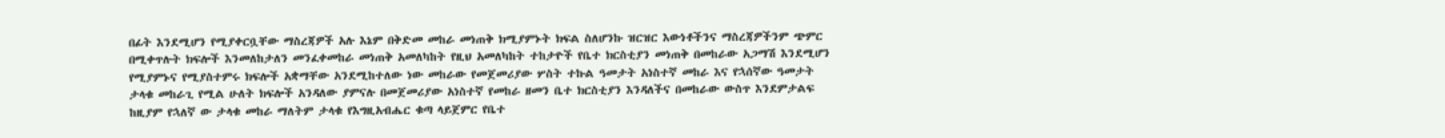በፊት እንደሚሆን የሚያቀርቧቸው ማስረጃዎች አሉ እኔም በቅድመ መከራ መነጠቅ ክሚያምኑት ክፍል ስለሆንኩ ዝርዝር እውነቶችንና ማስረጃዎችንም ጭምር በሚቀጥሉት ክፍሎች እንመለከታለን መንፈቀመከራ መነጠቅ አመለካከት የዚህ አመለካከት ተከታዮች የቤተ ክርስቲያን መነጠቅ በመከራው አጋማሽ እንደሚሆን የሚያምኑና የሚያስተምሩ ክፍሎች አቋማቸው አንደሚከተለው ነው መከራው የመጀመሪያው ሦስት ተኩል ዓመታት አነስተኛ መከራ እና የኋሰኛው ዓመታት ታላቁ መከራጊ የሚል ሁለት ክፍሎች አንዳለው ያምናሉ በመጀመሪያው አነስተኛ የመከራ ዘመን ቤተ ክርስቲያን እንዳለችና በመከራው ውስጥ እንደምታልፍ ከዚያም የኋለኛ ው ታላቁ መከራ ማለትም ታላቁ የእግዚአብሔር ቁጣ ላይጀምር የቤተ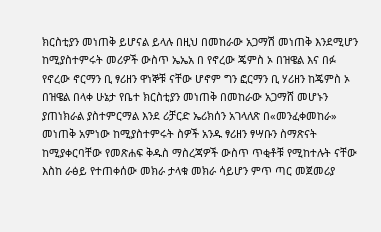ክርስቲያን መነጠቅ ይሆናል ይላሉ በዚህ በመከራው አጋማሽ መነጠቅ እንደሚሆን ከሚያስተምሩት መሪዎች ውስጥ ኤኤአ በ የኖረው ጄምስ ኦ በዝዌል እና በፉ የኖረው ኖርማን ቢ ፃሪዘን ዋነኞቹ ናቸው ሆኖም ግን ፎርማን ቢ ሃሪዘን ከጄምስ ኦ በዝዌል በላቀ ሁኔታ የቤተ ክርስቲያን መነጠቅ በመከራው አጋማሸ መሆኑን ያጠነክራል ያስተምርማል እንደ ሪቻርድ ኤሪክሰን አገላለጽ በ«መንፈቀመከራ» መነጠቅ አምነው ከሚያስተምሩት ስዎች አንዱ ፃሪዘን ፃሣቡን ስማጽናት ከሚያቀርባቸው የመጽሐፍ ቅዱስ ማስረጃዎች ውስጥ ጥቂቶቹ የሚከተሉት ናቸው እስከ ራፅይ የተጠቀሰው መክራ ታላቁ መክራ ሳይሆን ምጥ ጣር መጀመሪያ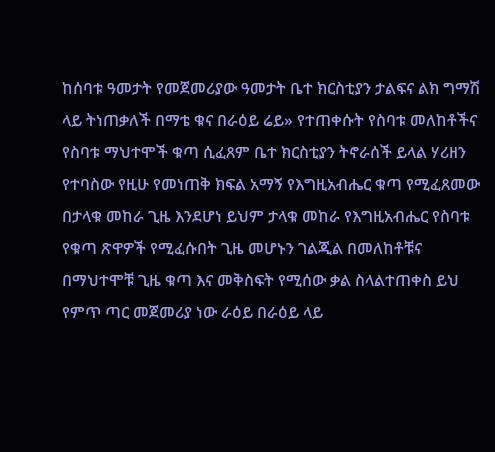ከሰባቱ ዓመታት የመጀመሪያው ዓመታት ቤተ ክርስቲያን ታልፍና ልክ ግማሽ ላይ ትነጠቃለች በማቴ ቁና በራዕይ ሬይ» የተጠቀሱት የስባቱ መለከቶችና የስባቱ ማህተሞች ቁጣ ሲፈጸም ቤተ ክርስቲያን ትኖራሰች ይላል ሃሪዘን የተባስው የዚሁ የመነጠቅ ክፍል አማኝ የእግዚአብሔር ቁጣ የሚፈጸመው በታላቁ መከራ ጊዜ እንደሆነ ይህም ታላቁ መከራ የእግዚአብሔር የስባቱ የቁጣ ጽዋዎች የሚፈሱበት ጊዜ መሆኑን ገልጂል በመለከቶቹና በማህተሞቹ ጊዜ ቁጣ እና መቅስፍት የሚሰው ቃል ስላልተጠቀስ ይህ የምጥ ጣር መጀመሪያ ነው ራዕይ በራዕይ ላይ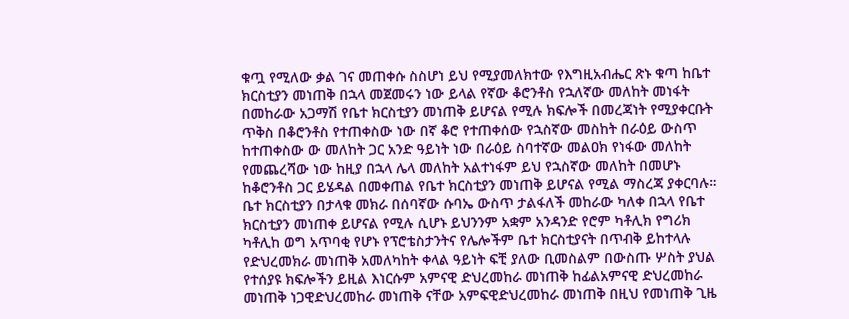ቁጧ የሚለው ቃል ገና መጠቀሱ ስስሆነ ይህ የሚያመለክተው የእግዚአብሔር ጽኑ ቁጣ ከቤተ ክርስቲያን መነጠቅ በኋላ መጀመሩን ነው ይላል የኛው ቆሮንቶስ የኋለኛው መለከት መነፋት በመከራው አጋማሽ የቤተ ክርስቲያን መነጠቅ ይሆናል የሚሉ ክፍሎች በመረጃነት የሚያቀርቡት ጥቅስ በቆሮንቶስ የተጠቀስው ነው በኛ ቆሮ የተጠቀሰው የኋስኛው መስከት በራዕይ ውስጥ ከተጠቀስው ው መለከት ጋር አንድ ዓይነት ነው በራዕይ ስባተኛው መልዐክ የነፋው መለከት የመጨረሻው ነው ከዚያ በኋላ ሌላ መለከት አልተነፋም ይህ የኋስኛው መለከት በመሆኑ ከቆሮንቶስ ጋር ይሄዳል በመቀጠል የቤተ ክርስቲያን መነጠቅ ይሆናል የሚል ማስረጃ ያቀርባሉ። ቤተ ክርስቲያን በታላቁ መክራ በሰባኛው ሱባኤ ውስጥ ታልፋለች መከራው ካለቀ በኋላ የቤተ ክርስቲያን መነጠቀ ይሆናል የሚሉ ሲሆኑ ይህንንም አቋም አንዳንድ የሮም ካቶሊክ የግሪክ ካቶሊከ ወግ አጥባቂ የሆኑ የፕሮቴስታንትና የሌሎችም ቤተ ክርስቲያናት በጥብቅ ይከተላሉ የድህረመክራ መነጠቅ አመለካከት ቀላል ዓይነት ፍቺ ያለው ቢመስልም በውስጡ ሦስት ያህል የተሰያዩ ክፍሎችን ይዚል እነርሱም አምናዊ ድህረመከራ መነጠቅ ከፊልአምናዊ ድህረመከራ መነጠቅ ነጋዊድህረመከራ መነጠቅ ናቸው አምፍዊድህረመከራ መነጠቅ በዚህ የመነጠቅ ጊዜ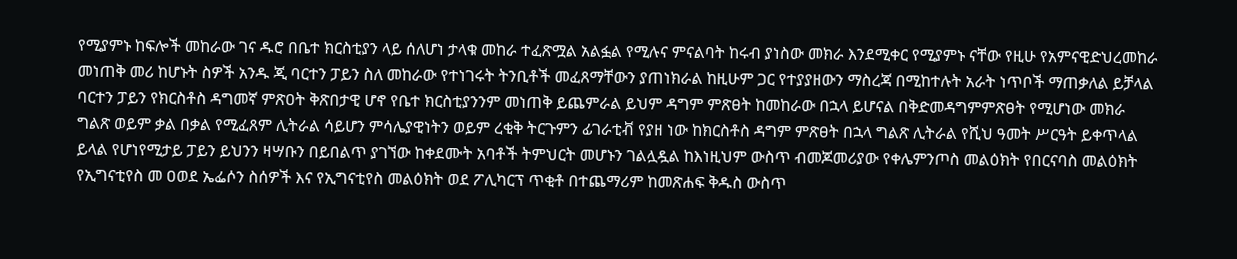የሚያምኑ ከፍሎች መከራው ገና ዱሮ በቤተ ክርስቲያን ላይ ሰለሆነ ታላቁ መከራ ተፈጽሟል አልፏል የሚሉና ምናልባት ከሩብ ያነስው መክራ እንደሚቀር የሚያምኑ ናቸው የዚሁ የአምናዊድህረመከራ መነጠቅ መሪ ከሆኑት ስዎች አንዱ ጂ ባርተን ፓይን ስለ መከራው የተነገሩት ትንቢቶች መፈጸማቸውን ያጠነክራል ከዚሁም ጋር የተያያዘውን ማስረጃ በሚከተሉት አራት ነጥቦች ማጠቃለል ይቻላል ባርተን ፓይን የክርስቶስ ዳግመኛ ምጽዐት ቅጽበታዊ ሆኖ የቤተ ክርስቲያንንም መነጠቅ ይጨምራል ይህም ዳግም ምጽፀት ከመከራው በኋላ ይሆናል በቅድመዳግምምጽፀት የሚሆነው መክራ ግልጽ ወይም ቃል በቃል የሚፈጸም ሊትራል ሳይሆን ምሳሌያዊነትን ወይም ረቂቅ ትርጉምን ፊገራቲቭ የያዘ ነው ከክርስቶስ ዳግም ምጽፀት በኋላ ግልጽ ሊትራል የሺህ ዓመት ሥርዓት ይቀጥላል ይላል የሆነየሚታይ ፓይን ይህንን ዛሣቡን በይበልጥ ያገኘው ከቀደሙት አባቶች ትምህርት መሆኑን ገልሏዷል ከእነዚህም ውስጥ ብመጆመሪያው የቀሌምንጦስ መልዕክት የበርናባስ መልዕክት የኢግናቲየስ መ ዐወደ ኤፌሶን ስሰዎች እና የኢግናቲየስ መልዕክት ወደ ፖሊካርፕ ጥቂቶ በተጨማሪም ከመጽሐፍ ቅዱስ ውስጥ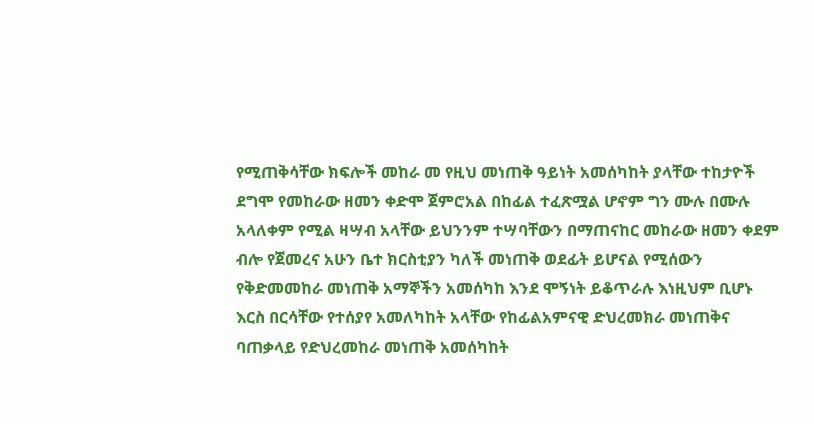የሚጠቅሳቸው ክፍሎች መከራ መ የዚህ መነጠቅ ዓይነት አመሰካከት ያላቸው ተከታዮች ደግሞ የመከራው ዘመን ቀድሞ ጀምሮአል በከፊል ተፈጽሟል ሆኖም ግን ሙሉ በሙሉ አላለቀም የሚል ዛሣብ አላቸው ይህንንም ተሣባቸውን በማጠናከር መከራው ዘመን ቀደም ብሎ የጀመረና አሁን ቤተ ክርስቲያን ካለች መነጠቅ ወደፊት ይሆናል የሚሰውን የቅድመመከራ መነጠቅ አማኞችን አመሰካከ እንደ ሞኝነት ይቆጥራሉ እነዚህም ቢሆኑ እርስ በርሳቸው የተሰያየ አመለካከት አላቸው የከፊልአምናዊ ድህረመክራ መነጠቅና ባጠቃላይ የድህረመከራ መነጠቅ አመሰካከት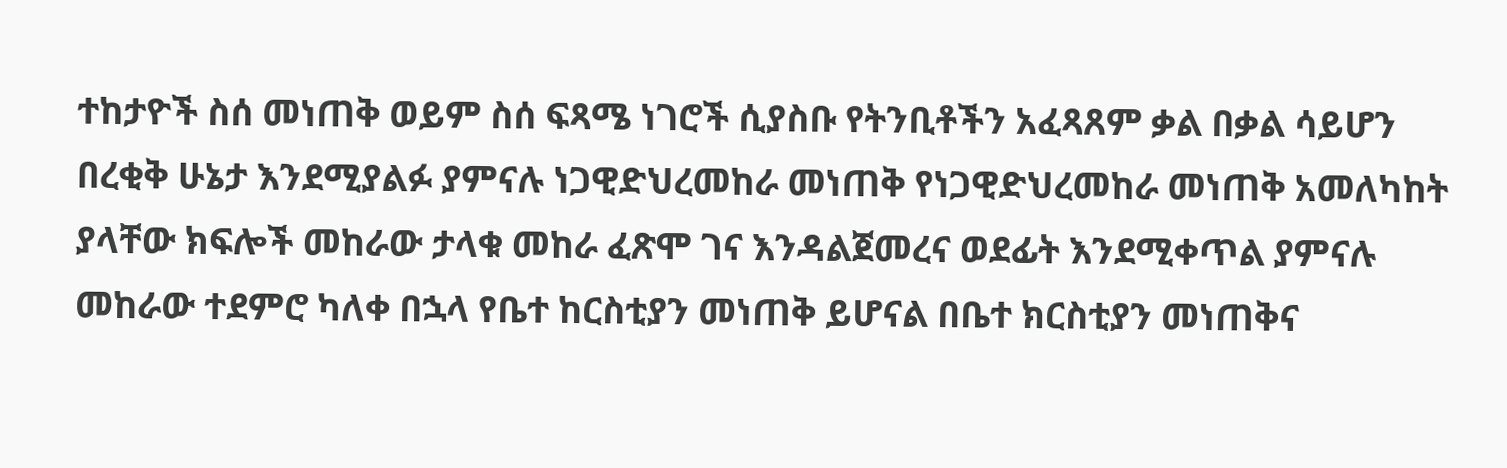ተከታዮች ስሰ መነጠቅ ወይም ስሰ ፍጻሜ ነገሮች ሲያስቡ የትንቢቶችን አፈጻጸም ቃል በቃል ሳይሆን በረቂቅ ሁኔታ እንደሚያልፉ ያምናሉ ነጋዊድህረመከራ መነጠቅ የነጋዊድህረመከራ መነጠቅ አመለካከት ያላቸው ክፍሎች መከራው ታላቁ መከራ ፈጽሞ ገና እንዳልጀመረና ወደፊት እንደሚቀጥል ያምናሉ መከራው ተደምሮ ካለቀ በኋላ የቤተ ከርስቲያን መነጠቅ ይሆናል በቤተ ክርስቲያን መነጠቅና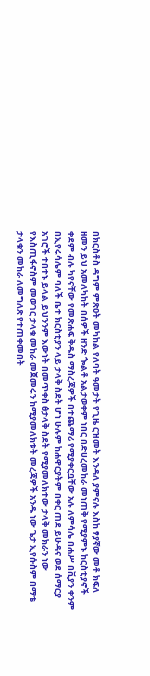በክርስቶስ ዳግም ምጽዐት መካከል የለባት ዓመታት የጊዜ ርዝመት እንዳለ ያምናሉ እስከ ፃያኛው መቶ ክፍለ ዘመን ይህ አመለካከት በሰዎች ዘንድ ጐልቶ አልታወቀም ነበር በድሀረመከራ መነጠቅ የሚያምኑ ከርስቲያኖች ቀደም ብሉ ካየናቸው የመጽሐፍ ቅዱስ ማስረጃዎች በተጨማሪ የሚያቀርቧቸው አሉ ለምሳሌ በሐሥ በቪያን ቀንም በኢየሩሳሌም ባለች ቤተ ክርስቲያን ላይ ታላቅ ስደት ሆነ ሁሉም ከሐዋርያትም በቀር ጠደ ይሁዳና ወደ ሰማርያ አገሮች ተበተኑ ይላል ይህንንም እውነት በመጥቀስ ፅታላቅ ስደት የሚያመለክተው ታላቅ መክራን ነው የእስጢፋኖስም መወገር ታላቁ መከራ መጀመሩን ከሚያመለክቱት መረጃዎች አንዱ ነው ጌታ ኢየሱስም በማቴ ታላቁን መከራ ለመግለጽ የተጠቀመበት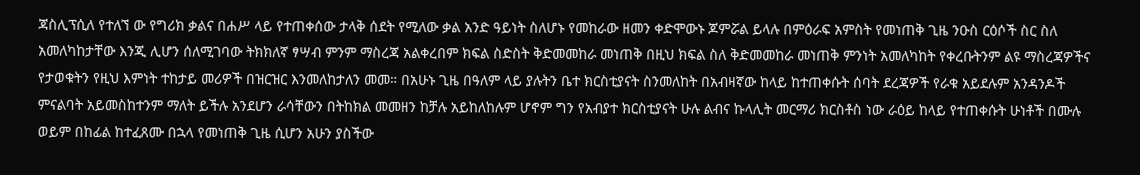ጃስሊፕሲለ የተለኘ ው የግሪክ ቃልና በሐሥ ላይ የተጠቀሰው ታላቅ ሰደት የሚለው ቃል አንድ ዓይነት ስለሆኑ የመከራው ዘመን ቀድሞውኑ ጆምሯል ይላሉ በምዕራፍ አምስት የመነጠቅ ጊዜ ንዑስ ርዕሶች ስር ስለ አመለካከታቸው እንጂ ሊሆን ሰለሚገባው ትክክለኛ ፃሣብ ምንም ማስረጃ አልቀረበም ክፍል ስድስት ቅድመመከራ መነጠቅ በዚህ ክፍል ስለ ቅድመመከራ መነጠቅ ምንነት አመለካከት የቀረቡትንም ልዩ ማስረጃዎችና የታወቁትን የዚህ እምነት ተከታይ መሪዎች በዝርዝር እንመለከታለን መመ። በአሁኑ ጊዜ በዓለም ላይ ያሉትን ቤተ ክርስቲያናት ስንመለከት በአብዛኛው ከላይ ከተጠቀሱት ሰባት ደረጃዎች የራቁ አይደሉም አንዳንዶች ምናልባት አይመስከተንም ማለት ይችሉ አንደሆን ራሳቸውን በትከክል መመዘን ከቻሉ አይከለከሉም ሆኖም ግን የአብያተ ክርስቲያናት ሁሉ ልብና ኩላሊት መርማሪ ክርስቶስ ነው ራዕይ ከላይ የተጠቀሱት ሁነቶች በሙሉ ወይም በከፊል ከተፈጸሙ በኋላ የመነጠቅ ጊዜ ሲሆን አሁን ያስችው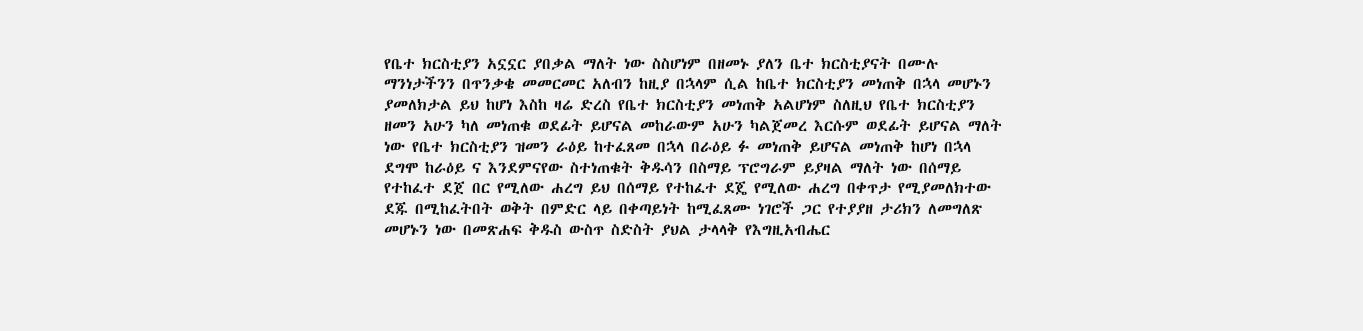የቤተ ክርስቲያን አኗኗር ያበቃል ማለት ነው ስስሆነም በዘመኑ ያለን ቤተ ክርስቲያናት በሙሉ ማንነታችንን በጥንቃቄ መመርመር አለብን ከዚያ በኋላም ሲል ከቤተ ክርስቲያን መነጠቅ በኋላ መሆኑን ያመለክታል ይህ ከሆነ እስከ ዛሬ ድረስ የቤተ ክርስቲያን መነጠቅ አልሆነም ስለዚህ የቤተ ክርስቲያን ዘመን አሁን ካለ መነጠቁ ወደፊት ይሆናል መከራውም አሁን ካልጀመረ እርሱም ወደፊት ይሆናል ማለት ነው የቤተ ክርስቲያን ዝመን ራዕይ ከተፈጸመ በኋላ በራዕይ ፉ መነጠቅ ይሆናል መነጠቅ ከሆነ በኋላ ደግሞ ከራዕይ ና እንደምናየው ስተነጠቁት ቅዱሳን በስማይ ፕሮግራም ይያዛል ማለት ነው በሰማይ የተከፈተ ደጀ በር የሚለው ሐረግ ይህ በሰማይ የተከፈተ ደጄ የሚለው ሐረግ በቀጥታ የሚያመለክተው ደጁ በሚከፈትበት ወቅት በምድር ላይ በቀጣይነት ከሚፈጸሙ ነገሮች ጋር የተያያዘ ታሪክን ለመግለጽ መሆኑን ነው በመጽሐፍ ቅዱስ ውስጥ ስድስት ያህል ታላላቅ የእግዚአብሔር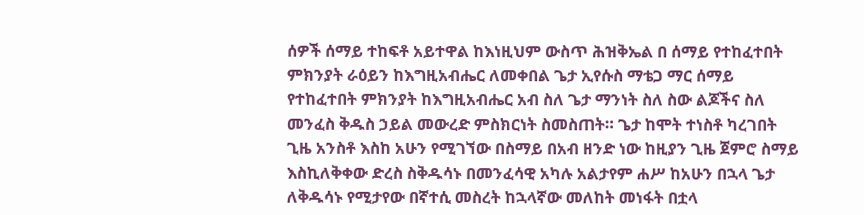ሰዎች ሰማይ ተከፍቶ አይተዋል ከእነዚህም ውስጥ ሕዝቅኤል በ ሰማይ የተከፈተበት ምክንያት ራዕይን ከእግዚአብሔር ለመቀበል ጌታ ኢየሱስ ማቴጋ ማር ሰማይ የተከፈተበት ምክንያት ከእግዚአብሔር አብ ስለ ጌታ ማንነት ስለ ስው ልጆችና ስለ መንፈስ ቅዱስ ኃይል መውረድ ምስክርነት ስመስጠት። ጌታ ከሞት ተነስቶ ካረገበት ጊዜ አንስቶ እስከ አሁን የሚገኘው በስማይ በአብ ዘንድ ነው ከዚያን ጊዜ ጀምሮ ስማይ እስኪለቅቀው ድረስ ስቅዱሳኑ በመንፈሳዊ አካሉ አልታየም ሐሥ ከአሁን በኋላ ጌታ ለቅዱሳኑ የሚታየው በኛተሲ መስረት ከኋላኛው መለከት መነፋት በቷላ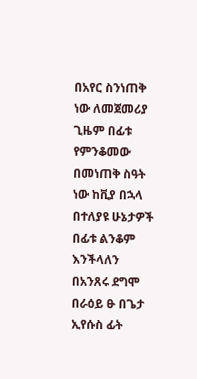በአየር ስንነጠቅ ነው ለመጀመሪያ ጊዜም በፊቱ የምንቆመው በመነጠቅ ስዓት ነው ከቪያ በኋላ በተለያዩ ሁኔታዎች በፊቱ ልንቆም እንችላለን በአንጸሩ ደግሞ በራዕይ ፁ በጌታ ኢየሱስ ፊት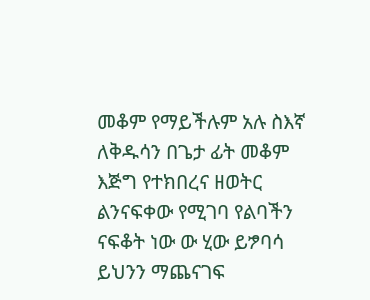መቆም የማይችሉም አሉ ስእኛ ለቅዱሳን በጌታ ፊት መቆም እጅግ የተክበረና ዘወትር ልንናፍቀው የሚገባ የልባችን ናፍቆት ነው ው ሂው ይፇባሳ ይህንን ማጨናገፍ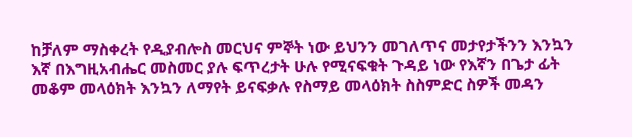ከቻለም ማስቀረት የዲያብሎስ መርህና ምኞት ነው ይህንን መገለጥና መታየታችንን እንኳን እኛ በእግዚአብሔር መስመር ያሉ ፍጥረታት ሁሉ የሚናፍቁት ጉዳይ ነው የእኛን በጌታ ፊት መቆም መላዕክት እንኳን ለማየት ይናፍቃሉ የስማይ መላዕክት ስስምድር ስዎች መዳን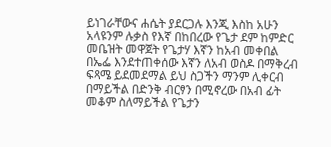ይነገራቸውና ሐሴት ያደርጋሉ እንጂ እስከ አሁን አላዩንም ሉቃስ የእኛ በከበረው የጌታ ደም ከምድር መቤዝት መዋጀት የጌታሃ እኛን ከአብ መቀበል በኤፌ እንደተጠቀሰው እኛን ለአብ ወስዶ በማቅረብ ፍጻሜ ይደመደማል ይህ ስጋችን ማንም ሊቀርብ በማይችል በድንቅ ብርፃን በሚኖረው በአብ ፊት መቆም ስለማይችል የጌታን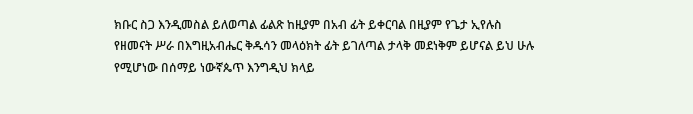ክቡር ስጋ እንዲመስል ይለወጣል ፊልጽ ከዚያም በአብ ፊት ይቀርባል በዚያም የጌታ ኢየሉስ የዘመናት ሥራ በእግዚአብሔር ቅዱሳን መላዕክት ፊት ይገለጣል ታላቅ መደነቅም ይሆናል ይህ ሁሉ የሚሆነው በሰማይ ነውኛጴጥ እንግዲህ ክላይ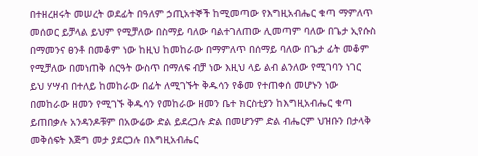በተዘረዘሩት መሠረት ወደፊት በዓለም ኃጢአተኞች ከሚመጣው የእግዚአብሔር ቁጣ ማምለጥ መሰወር ይቻላል ይህም የሚቻለው በስማይ ባለው ባልተገለጠው ሊመጣም ባለው በጌታ ኢየሱስ በማመንና ፀንቶ በመቆም ነው ከዚህ ከመከራው በማምለጥ በሰማይ ባለው በጌታ ፊት መቆም የሚቻለው በመነጠቅ ሰርዓት ውስጥ በማለፍ ብቻ ነው እዚህ ላይ ልብ ልንለው የሚገባን ነገር ይህ ሃሣብ በተለይ ከመከራው በፊት ለሚገኙት ቅዱሳን የቆመ የተጠቀሰ መሆኑን ነው በመከራው ዘመን የሚገኙ ቅዱሳን የመከራው ዘመን ቤተ ክርስቲያን ከእግዚአብሔር ቁጣ ይጠበቃሉ አንዳንዶቹም በአውሬው ድል ይደረጋሉ ድል በመሆንም ድል ብሔርም ህዝቡን በታላቅ መቅሰፍት እጅግ መታ ያደርጋሉ በእግዚአብሔር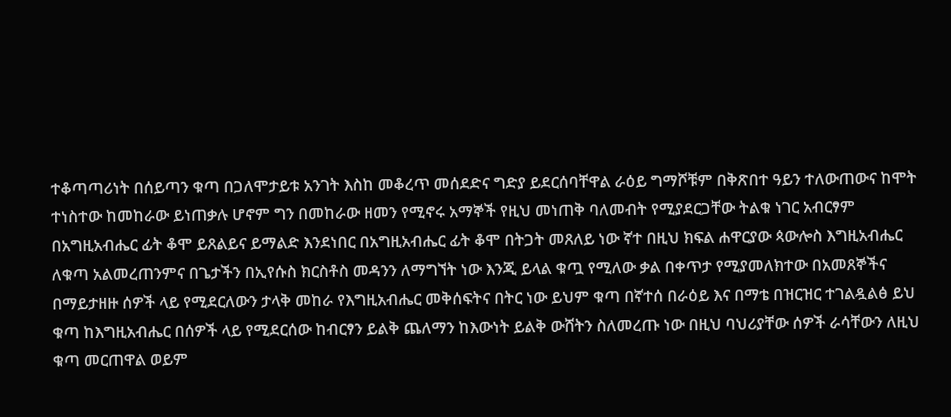ተቆጣጣሪነት በሰይጣን ቁጣ በጋለሞታይቱ አንገት እስከ መቆረጥ መሰደድና ግድያ ይደርሰባቸዋል ራዕይ ግማሾቹም በቅጽበተ ዓይን ተለውጠውና ከሞት ተነስተው ከመከራው ይነጠቃሉ ሆኖም ግን በመከራው ዘመን የሚኖሩ አማኞች የዚህ መነጠቅ ባለመብት የሚያደርጋቸው ትልቁ ነገር አብርፃም በአግዚአብሔር ፊት ቆሞ ይጸልይና ይማልድ እንደነበር በአግዚአብሔር ፊት ቆሞ በትጋት መጸለይ ነው ኛተ በዚህ ክፍል ሐዋርያው ጳውሎስ እግዚአብሔር ለቁጣ አልመረጠንምና በጌታችን በኢየሱስ ክርስቶስ መዳንን ለማግኘት ነው እንጂ ይላል ቁጧ የሚለው ቃል በቀጥታ የሚያመለክተው በአመጸኞችና በማይታዘዙ ሰዎች ላይ የሚደርለውን ታላቅ መከራ የእግዚአብሔር መቅሰፍትና በትር ነው ይህም ቁጣ በኛተሰ በራዕይ እና በማቴ በዝርዝር ተገልዷልፅ ይህ ቁጣ ከእግዚአብሔር በሰዎች ላይ የሚደርሰው ከብርፃን ይልቅ ጨለማን ከእውነት ይልቅ ውሸትን ስለመረጡ ነው በዚህ ባህሪያቸው ሰዎች ራሳቸውን ለዚህ ቁጣ መርጠዋል ወይም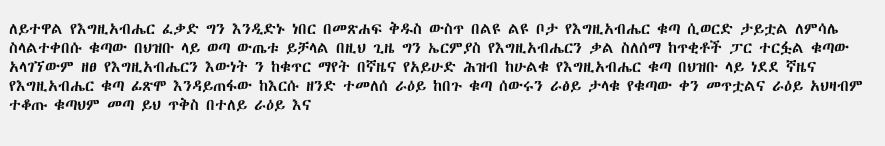ለይተዋል የእግዚአብሔር ፈቃድ ግን እንዲድኑ ነበር በመጽሐፍ ቅዱስ ውስጥ በልዩ ልዩ ቦታ የእግዚአብሔር ቁጣ ሲወርድ ታይቷል ለምሳሌ ስላልተቀበሱ ቁጣው በህዝቡ ላይ ወጣ ውጤቱ ይቻላል በዚህ ጊዜ ግን ኤርምያስ የእግዚአብሔርን ቃል ስለሰማ ከጥቂቶች ፓር ተርፏል ቁጣው አላገኘውም ዘፀ የእግዚአብሔርን እውነት ን ከቁጥር ማየት በኛዜና የአይሁድ ሕዝብ ከሁልቁ የእግዚአብሔር ቁጣ በህዝቡ ላይ ነደደ ኛዜና የእግዚአብሔር ቁጣ ፊጽሞ እንዳይጠፋው ከእርሱ ዘንድ ተመለሰ ራዕይ ከበጉ ቁጣ ሰውሩን ራፅይ ታላቁ የቁጣው ቀን መጥቷልና ራዕይ አህዛብም ተቆጡ ቁጣህም መጣ ይህ ጥቅስ በተለይ ራዕይ እና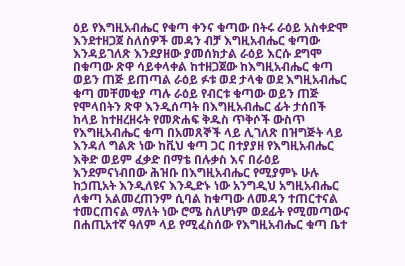ዕይ የእግዚአብሔር የቁጣ ቀንና ቁጣው በትሩ ራዕይ አስቀድሞ እንደተዘጋጀ ስለሰዎች መዳን ብቻ እግዚአብሔር ቁጣው እንዳይገለጽ እንደያዘው ያመሰክታል ራዕይ እርሱ ደግሞ በቁጣው ጽዋ ሳይቀላቀል ከተዘጋጀው ከእግዚአብሔር ቁጣ ወይን ጠጅ ይጠጣል ራዕይ ፉቱ ወደ ታላቁ ወደ እግዚአብሔር ቁጣ መቸመቂያ ጣሉ ራዕይ የብርቱ ቁጣው ወይን ጠጅ የሞላበትን ጽዋ እንዲሰጣት በእግዚአብሔር ፊት ታሰበች ከላይ ከተዘረዘሩት የመጽሐፍ ቅዱስ ጥቅሶች ውስጥ የእግዚአብሔር ቁጣ በአመጸኞች ላይ ሊገለጽ በዝግጅት ላይ እንዳለ ግልጽ ነው ከቪህ ቁጣ ጋር በተያያዘ የእግዚአብሔር እቅድ ወይም ፈቃድ በማቴ በሉቃስ እና በራዕይ እንደምናነብበው ሕዝቡ በእግዚአብሔር የሚያምኑ ሁሉ ከኃጢአት እንዲለዩና እንዲድኑ ነው አንግዲህ አግዚአብሔር ለቁጣ አልመረጠንም ሲባል ከቁጣው ለመዳን ተጠርተናል ተመርጠናል ማለት ነው ሮሜ ስለሆነም ወደፊት የሚመጣውና በሐጢአተኛ ዓለም ላይ የሚፈስሰው የእግዚአብሔር ቁጣ ቤተ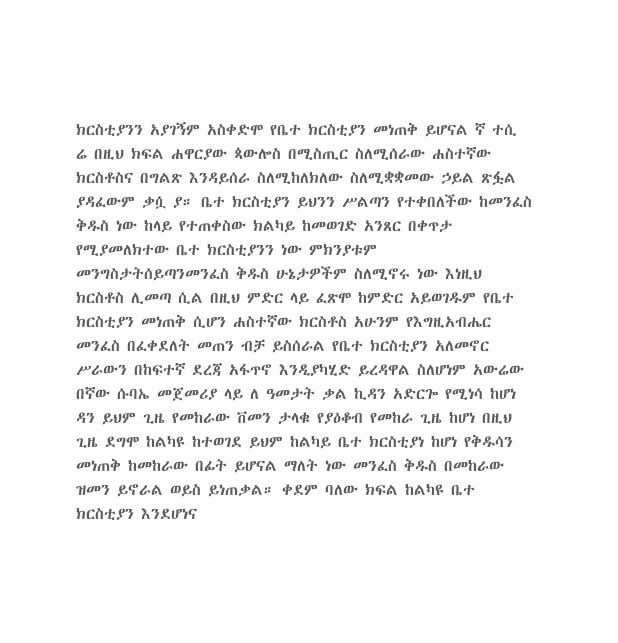ክርስቲያንን አያገኝም አስቀድሞ የቤተ ክርስቲያን መነጠቅ ይሆናል ኛ ተሲ ሬ በዚህ ክፍል ሐዋርያው ጳውሎስ በሚስጢር ስለሚሰራው ሐስተኛው ክርስቶስና በግልጽ እንዳይሰራ ስለሚከለክለው ስለሚቋቋመው ኃይል ጽፏል ያዳፈውም ቃሷ ያ። ቤተ ክርስቲያን ይህንን ሥልጣን የተቀበለችው ከመንፈስ ቅዱስ ነው ከላይ የተጠቀስው ክልካይ ከመወገድ አንጸር በቀጥታ የሚያመለክተው ቤተ ክርስቲያንን ነው ምክንያቱም መንግስታትሰይጣንመንፈስ ቅዱስ ሁኔታዎችም ስለሚኖሩ ነው እነዚህ ክርስቶስ ሊመጣ ሲል በዚህ ምድር ላይ ፈጽሞ ከምድር አይወገዱም የቤተ ክርስቲያን መነጠቅ ሲሆን ሐስተኛው ክርስቶስ አሁንም የእግዚአብሔር መንፈስ በፈቀደለት መጠን ብቻ ይስሰራል የቤተ ክርስቲያን አለመኖር ሥራውን በከፍተኛ ደረጃ አፋጥኖ እንዲያካሂድ ይረዳዋል ስለሆነም አውሬው በኛው ሱባኤ መጀመሪያ ላይ ለ ዓመታት ቃል ኪዳን አድርጐ የሚነሳ ከሆነ ዳን ይህም ጊዜ የመከራው ቨመን ታላቁ የያዕቆብ የመከራ ጊዜ ከሆነ በዚህ ጊዜ ደግሞ ከልካዩ ከተወገደ ይህም ከልካይ ቤተ ክርስቲያነ ከሆነ የቅዱሳን መነጠቅ ከመከራው በፊት ይሆናል ማለት ነው መንፈስ ቅዱስ በመከራው ዝመን ይኖራል ወይስ ይነጠቃል። ቀደም ባለው ክፍል ከልካዩ ቤተ ክርስቲያን እንደሆነና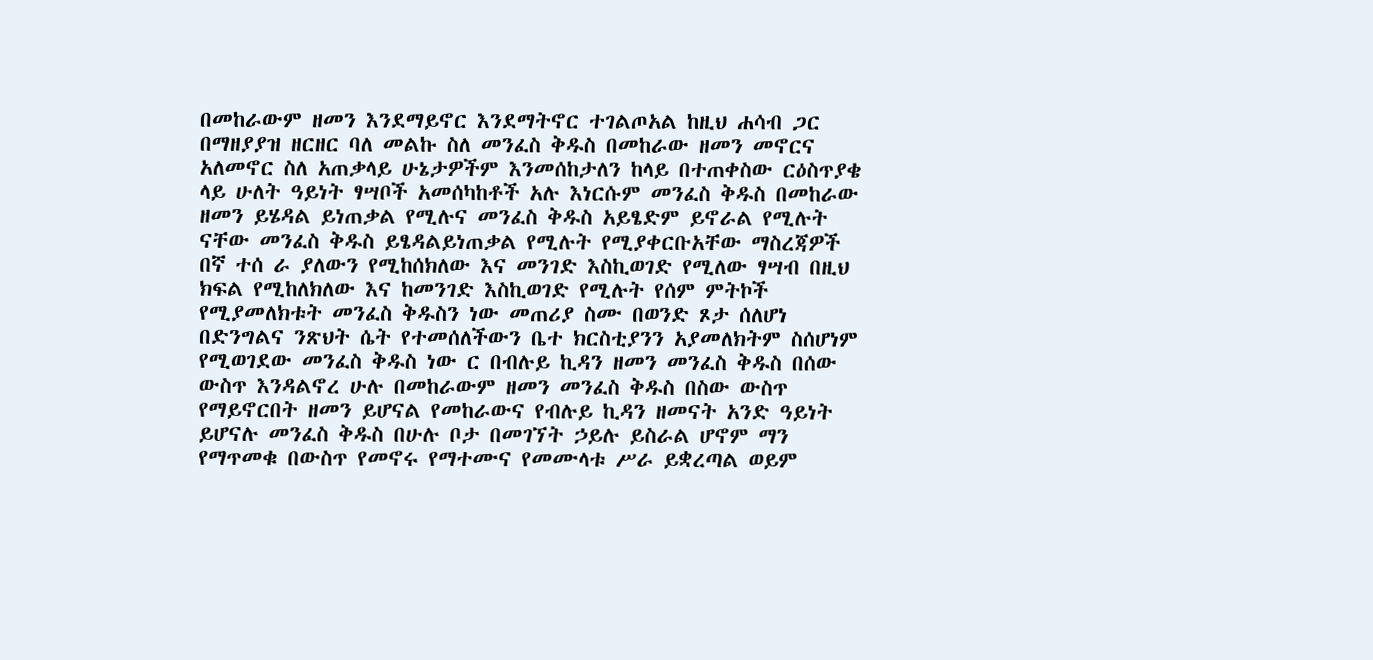በመከራውም ዘመን እንደማይኖር እንደማትኖር ተገልጦአል ከዚህ ሐሳብ ጋር በማዘያያዝ ዘርዘር ባለ መልኩ ስለ መንፈስ ቅዱስ በመከራው ዘመን መኖርና አለመኖር ስለ አጠቃላይ ሁኔታዎችም እንመሰከታለን ከላይ በተጠቀስው ርዕስጥያቄ ላይ ሁለት ዓይነት ፃሣቦች አመሰካከቶች አሉ እነርሱም መንፈስ ቅዱስ በመከራው ዘመን ይሄዳል ይነጠቃል የሚሉና መንፈስ ቅዱስ አይፄድም ይኖራል የሚሉት ናቸው መንፈስ ቅዱስ ይፄዳልይነጠቃል የሚሉት የሚያቀርቡአቸው ማስረጃዎች በኛ ተሰ ራ ያለውን የሚከሰክለው እና መንገድ እስኪወገድ የሚለው ፃሣብ በዚህ ክፍል የሚከለክለው እና ከመንገድ እስኪወገድ የሚሉት የሰም ምትኮች የሚያመለክቱት መንፈስ ቅዱስን ነው መጠሪያ ስሙ በወንድ ጾታ ሰለሆነ በድንግልና ንጽህት ሴት የተመሰለችውን ቤተ ክርስቲያንን አያመለክትም ስሰሆነም የሚወገደው መንፈስ ቅዱስ ነው ር በብሉይ ኪዳን ዘመን መንፈስ ቅዱስ በሰው ውስጥ እንዳልኖረ ሁሉ በመከራውም ዘመን መንፈስ ቅዱስ በስው ውስጥ የማይኖርበት ዘመን ይሆናል የመከራውና የብሉይ ኪዳን ዘመናት አንድ ዓይነት ይሆናሉ መንፈስ ቅዱስ በሁሉ ቦታ በመገኘት ኃይሉ ይስራል ሆኖም ማን የማጥመቁ በውስጥ የመኖሩ የማተሙና የመሙላቱ ሥራ ይቋረጣል ወይም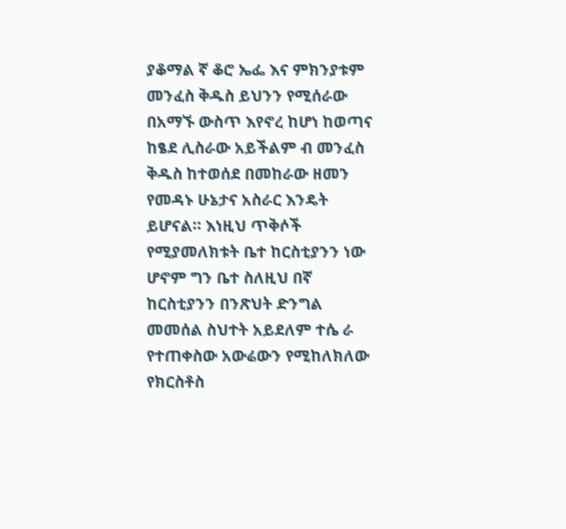ያቆማል ኛ ቆሮ ኤፌ እና ምክንያቱም መንፈስ ቅዱስ ይህንን የሚሰራው በአማኙ ውስጥ እየኖረ ከሆነ ከወጣና ከፄደ ሊስራው አይችልም ብ መንፈስ ቅዱስ ከተወሰደ በመከራው ዘመን የመዳኑ ሁኔታና አስራር እንዴት ይሆናል። እነዚህ ጥቅሶች የሚያመለክቱት ቤተ ከርስቲያንን ነው ሆኖም ግን ቤተ ስለዚህ በኛ ከርስቲያንን በንጽህት ድንግል መመሰል ስህተት አይደለም ተሴ ራ የተጠቀስው አውሬውን የሚከለክለው የክርስቶስ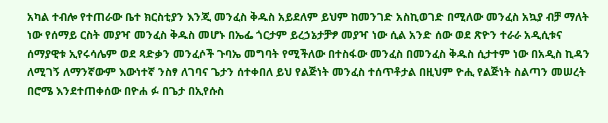አካል ተብሎ የተጠራው ቤተ ክርስቲያን እንጂ መንፈስ ቅዱስ አይደለም ይህም ከመንገድ አስኪወገድ በሚለው መንፈስ አኳያ ብቻ ማለት ነው የሰማይ ርስት መያዣ መንፈስ ቅዱስ መሆኑ በኤፌ ጎርታም ይረኃኔታቻፇ መያዣ ነው ሲል አንድ ሰው ወደ ጽዮን ተራራ አዲሲቱና ሰማያዊቱ ኢየሩሳሌም ወደ ጻድቃን መንፈሶች ጉባኤ መግባት የሚችለው በተስፋው መንፈስ በመንፈስ ቅዱስ ሲታተም ነው በአዲስ ኪዳን ለሚገኝ ለማንኛውም እውነተኛ ንስፃ ለገባና ጌታን ሰተቀበለ ይህ የልጅነት መንፈስ ተሰጥቶታል በዚህም ዮሒ የልጅነት ስልጣን መሠረት በሮሜ እንደተጠቀሰው በዮሐ ፉ በጌታ በኢየሱስ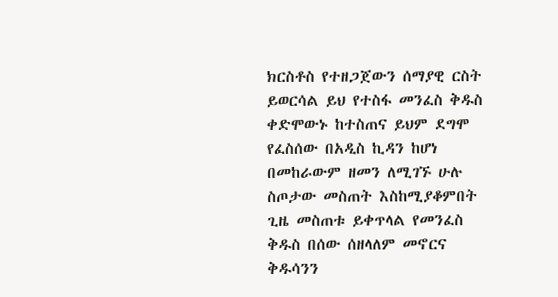ክርስቶስ የተዘጋጀውን ሰማያዊ ርስት ይወርሳል ይህ የተስፋ መንፈስ ቅዱስ ቀድሞውኑ ከተስጠና ይህም ደግሞ የፈስሰው በአዲስ ኪዳን ከሆነ በመከራውም ዘመን ለሚገኙ ሁሉ ስጦታው መስጠት እስከሚያቆምበት ጊዜ መስጠቱ ይቀጥላል የመንፈስ ቅዱስ በሰው ሰዘላለም መኖርና ቅዱሳንን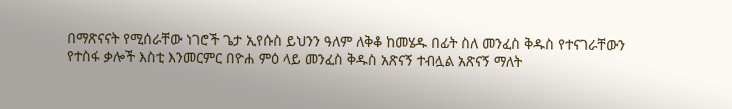በማጽናናት የሚሰራቸው ነገሮች ጌታ ኢየሱስ ይህንን ዓለም ለቅቆ ከመሄዱ በፊት ስለ መንፈስ ቅዱስ የተናገራቸውን የተስፋ ቃሎች እስቲ እንመርምር በዮሐ ምዕ ላይ መንፈስ ቅዱስ አጽናኝ ተብሏል አጽናኝ ማለት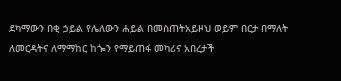ደካማውን በቂ ኃይል የሌለውን ሐይል በመስጠትአይዞህ ወይም በርታ በማለት ለመርዳትና ለማማከር ከጐን የማይጠፋ መካሪና አበረታች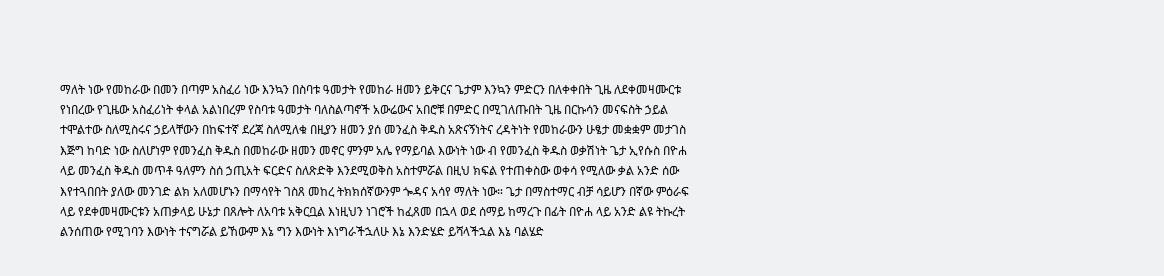ማለት ነው የመከራው በመን በጣም አስፈሪ ነው እንኳን በስባቱ ዓመታት የመከራ ዘመን ይቅርና ጌታም እንኳን ምድርን በለቀቀበት ጊዜ ለደቀመዛሙርቱ የነበረው የጊዜው አስፈሪነት ቀላል አልነበረም የስባቱ ዓመታት ባለስልጣኖች አውሬውና አበሮቹ በምድር በሚገለጡበት ጊዜ በርኩሳን መናፍስት ኃይል ተሞልተው ስለሚስሩና ኃይላቸውን በከፍተኛ ደረጃ ስለሚለቁ በዚያን ዘመን ያሰ መንፈስ ቅዱስ አጽናኝነትና ረዳትነት የመከራውን ሁፄታ መቋቋም መታገስ እጅግ ከባድ ነው ስለሆነም የመንፈስ ቅዱስ በመከራው ዘመን መኖር ምንም አሌ የማይባል እውነት ነው ብ የመንፈስ ቅዱስ ወቃሽነት ጌታ ኢየሱስ በዮሐ ላይ መንፈስ ቅዱስ መጥቶ ዓለምን ስሰ ኃጢአት ፍርድና ስለጽድቅ እንደሚወቅስ አስተምሯል በዚህ ክፍል የተጠቀስው ወቀሳ የሚለው ቃል አንድ ሰው እየተጓበበት ያለው መንገድ ልክ አለመሆኑን በማሳየት ገስጸ መከረ ትክክሰኛውንም ጐዳና አሳየ ማለት ነው። ጌታ በማስተማር ብቻ ሳይሆን በኛው ምዕራፍ ላይ የደቀመዛሙርቱን አጠቃላይ ሁኔታ በጸሎት ለአባቱ አቅርቧል እነዚህን ነገሮች ከፈጸመ በኋላ ወደ ሰማይ ከማረጉ በፊት በዮሐ ላይ አንድ ልዩ ትኩረት ልንሰጠው የሚገባን እውነት ተናግሯል ይኸውም እኔ ግን እውነት እነግራችኋለሁ እኔ እንድሄድ ይሻላችኋል እኔ ባልሄድ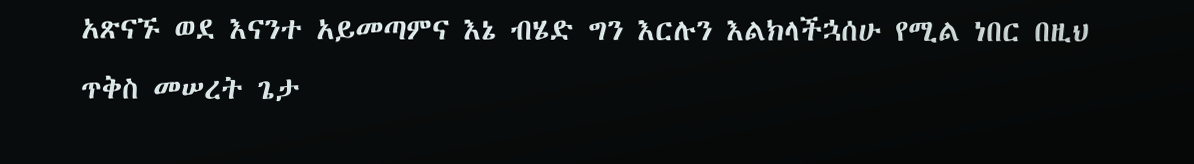አጽናኙ ወደ እናንተ አይመጣምና እኔ ብሄድ ግን እርሉን እልክላችኋሰሁ የሚል ነበር በዚህ ጥቅስ መሠረት ጌታ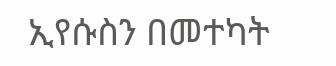ኢየሱስን በመተካት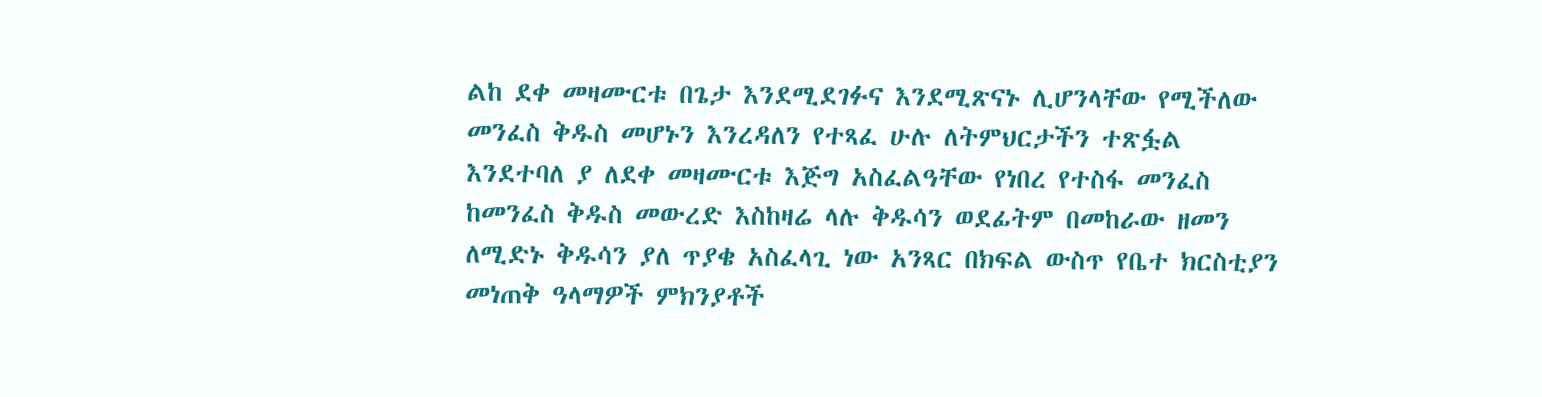ልከ ደቀ መዛሙርቱ በጌታ እንደሚደገፉና እንደሚጽናኑ ሊሆንላቸው የሚችለው መንፈስ ቅዱስ መሆኑን እንረዳለን የተጻፈ ሁሉ ለትምህርታችን ተጽፏል እንደተባለ ያ ለደቀ መዛሙርቱ እጅግ አስፈልዓቸው የነበረ የተስፋ መንፈስ ከመንፈስ ቅዱስ መውረድ እስከዛሬ ላሉ ቅዱሳን ወደፊትም በመከራው ዘመን ለሚድኑ ቅዱሳን ያለ ጥያቄ አስፈላጊ ነው አንጻር በክፍል ውስጥ የቤተ ክርስቲያን መነጠቅ ዓላማዎች ምክንያቶች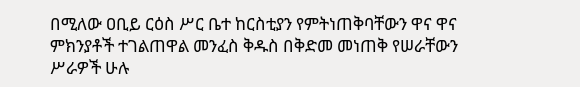በሚለው ዐቢይ ርዕስ ሥር ቤተ ከርስቲያን የምትነጠቅባቸውን ዋና ዋና ምክንያቶች ተገልጠዋል መንፈስ ቅዱስ በቅድመ መነጠቅ የሠራቸውን ሥራዎች ሁሉ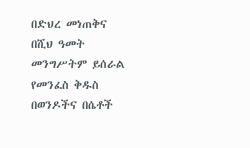በድህረ መነጠቅና በሺህ ዓመት መንግሥትም ይሰራል የመንፈስ ቅዱስ በወንዶችና በሴቶች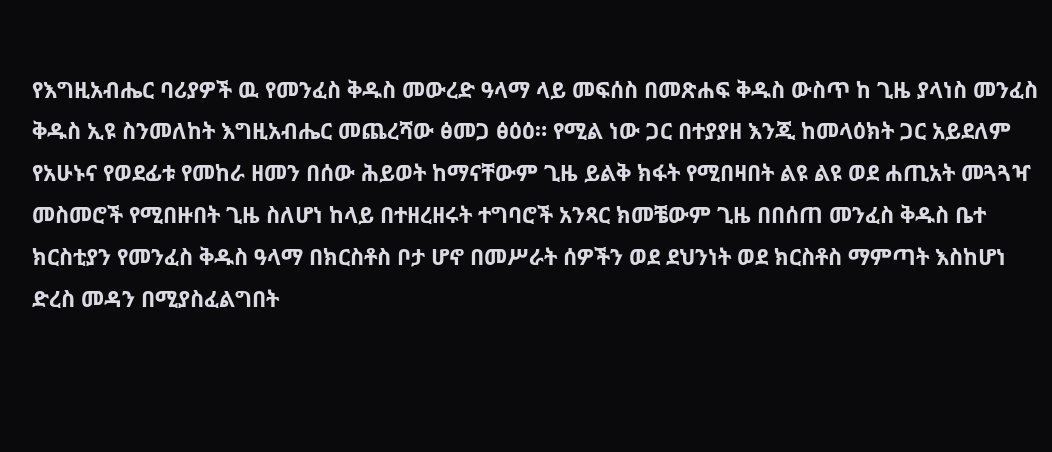የእግዚአብሔር ባሪያዎች ዉ የመንፈስ ቅዱስ መውረድ ዓላማ ላይ መፍሰስ በመጽሐፍ ቅዱስ ውስጥ ከ ጊዜ ያላነስ መንፈስ ቅዱስ ኢዩ ስንመለከት እግዚአብሔር መጨረሻው ፅመጋ ፅዕዕ። የሚል ነው ጋር በተያያዘ እንጂ ከመላዕክት ጋር አይደለም የአሁኑና የወደፊቱ የመከራ ዘመን በሰው ሕይወት ከማናቸውም ጊዜ ይልቅ ክፋት የሚበዛበት ልዩ ልዩ ወደ ሐጢአት መጓጓዣ መስመሮች የሚበዙበት ጊዜ ስለሆነ ከላይ በተዘረዘሩት ተግባሮች አንጻር ክመቼውም ጊዜ በበሰጠ መንፈስ ቅዱስ ቤተ ክርስቲያን የመንፈስ ቅዱስ ዓላማ በክርስቶስ ቦታ ሆኖ በመሥራት ሰዎችን ወደ ደህንነት ወደ ክርስቶስ ማምጣት እስከሆነ ድረስ መዳን በሚያስፈልግበት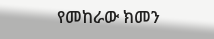የመከራው ክመን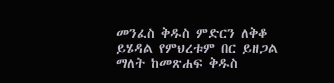መንፈስ ቅዱስ ምድርን ለቅቆ ይሄዳል የምህረቱም በር ይዘጋል ማለት ከመጽሐፍ ቅዱስ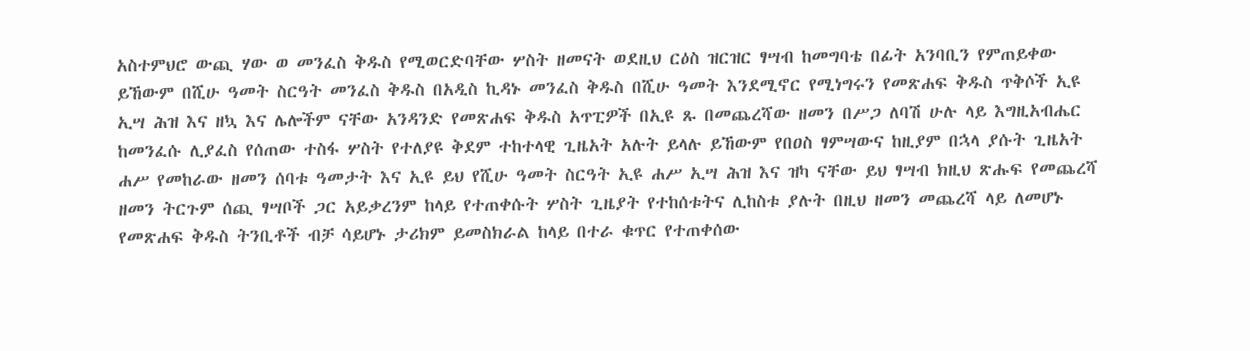አስተምህሮ ውጪ ሃው ወ መንፈስ ቅዱስ የሚወርድባቸው ሦስት ዘመናት ወደዚህ ርዕስ ዝርዝር ፃሣብ ከመግባቴ በፊት አንባቢን የምጠይቀው ይኸውም በሺሁ ዓመት ስርዓት መንፈስ ቅዱስ በአዲስ ኪዳኑ መንፈስ ቅዱስ በሺሁ ዓመት እንደሚኖር የሚነግሩን የመጽሐፍ ቅዱስ ጥቅሶች ኢዩ ኢሣ ሕዝ እና ዘኳ እና ሌሎችም ናቸው አንዳንድ የመጽሐፍ ቅዱስ አጥፒዎች በኢዩ ጹ በመጨረሻው ዘመን በሥጋ ለባሽ ሁሉ ላይ እግዚአብሔር ከመንፈሱ ሊያፈስ የሰጠው ተስፋ ሦስት የተለያዩ ቅደም ተከተላዊ ጊዜአት አሉት ይላሉ ይኸውም የበዐስ ፃምሣውና ከዚያም በኋላ ያሱት ጊዜአት ሐሥ የመከራው ዘመን ሰባቱ ዓመታት እና ኢዩ ይህ የሺሁ ዓመት ስርዓት ኢዩ ሐሥ ኢሣ ሕዝ እና ዝካ ናቸው ይህ ፃሣብ ክዚህ ጽሑፍ የመጨረሻ ዘመን ትርጉም ሰጪ ፃሣቦች ጋር አይቃረንም ከላይ የተጠቀሱት ሦስት ጊዜያት የተከሰቱትና ሊከስቱ ያሉት በዚህ ዘመን መጨረሻ ላይ ለመሆኑ የመጽሐፍ ቅዱስ ትንቢቶች ብቻ ሳይሆኑ ታሪክም ይመስክራል ከላይ በተራ ቁጥር የተጠቀሰው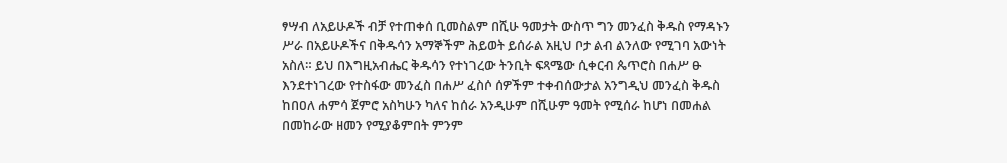ፃሣብ ለአይሁዶች ብቻ የተጠቀሰ ቢመስልም በሺሁ ዓመታት ውስጥ ግን መንፈስ ቅዱስ የማዳኑን ሥራ በአይሁዶችና በቅዱሳን አማኞችም ሕይወት ይሰራል አዚህ ቦታ ልብ ልንለው የሚገባ አውነት አስለ። ይህ በእግዚአብሔር ቅዱሳን የተነገረው ትንቢት ፍጻሜው ሲቀርብ ጴጥሮስ በሐሥ ፁ እንደተነገረው የተስፋው መንፈስ በሐሥ ፈስሶ ሰዎችም ተቀብሰውታል አንግዲህ መንፈስ ቅዱስ ከበዐለ ሐምሳ ጀምሮ አስካሁን ካለና ከሰራ አንዲሁም በሺሁም ዓመት የሚሰራ ከሆነ በመሐል በመከራው ዘመን የሚያቆምበት ምንም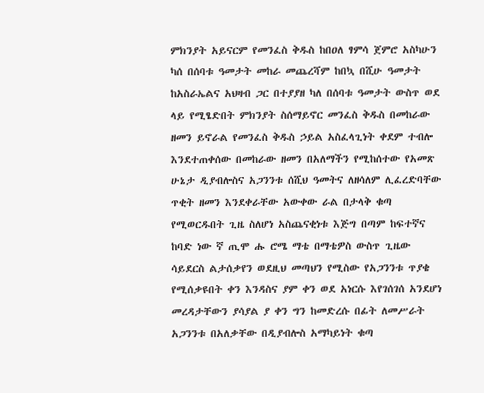ምክንያት አይናርም የመንፈስ ቅዱስ ከበዐለ ፃምሳ ጀምሮ አስካሁን ካሰ በሰባቱ ዓመታት መከራ መጨረሻም ከበኳ በሺሁ ዓመታት ከአስራኤልና አህዛብ ጋር በተያያዘ ካለ በሰባቱ ዓመታት ውስጥ ወደ ላይ የሚፄድበት ምክንያት ስሰማይኖር መንፈስ ቅዱስ በመከራው ዘመን ይኖራል የመንፈስ ቅዱስ ኃይል አስፈላጊነት ቀደም ተብሎ እንደተጠቀሰው በመከራው ዘመን በአለማችን የሚከሰተው የአመጽ ሁኔታ ዲያብሎስና አጋንንቱ ሰሺህ ዓመትና ለዘሳለም ሊፈረድባቸው ጥቂት ዘመን እንደቀራቸው አውቀው ራል በታላቅ ቁጣ የሚወርዱበት ጊዜ ስለሆነ አስጨናቂነቱ እጅግ በጣም ከፍተኛና ከባድ ነው ኛ ጢሞ ሑ ሮሜ ማቴ በማቴዎስ ውስጥ ጊዜው ሳይደርስ ልታሰቃየን ወደዚህ መጣህን የሚስው የአጋንንቱ ጥያቄ የሚሰቃዩበት ቀን እንዳስና ያም ቀን ወደ አነርሱ እየገሰገሰ አንደሆነ መረዳታቸውን ያሳያል ያ ቀን ግን ከመድረሱ በፊት ለመሥራት አጋንንቱ በአለቃቸው በዲያብሎስ አማካይነት ቁጣ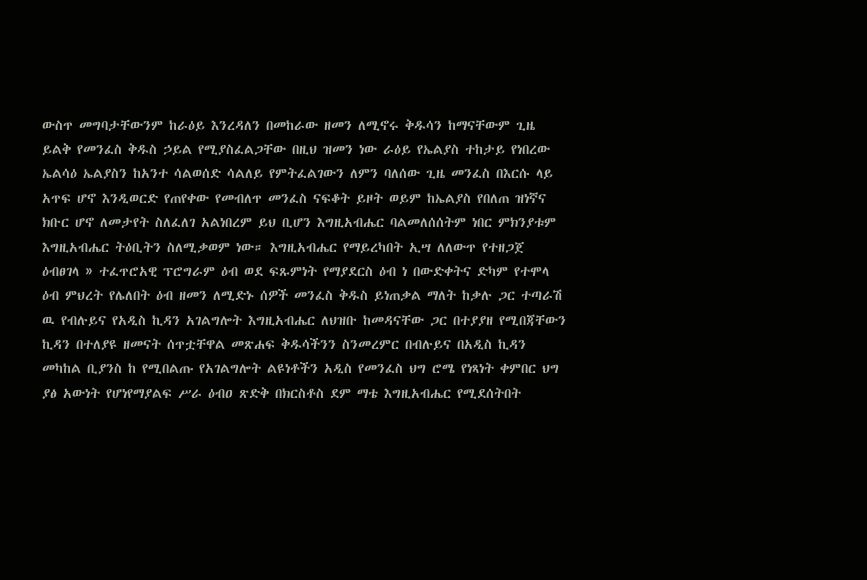ውስጥ መግባታቸውንም ከራዕይ እንረዳለን በመከራው ዘመን ለሚኖሩ ቅዱሳን ከማናቸውም ጊዜ ይልቅ የመንፈስ ቅዱስ ኃይል የሚያስፈልጋቸው በዚህ ዝመን ነው ራዕይ የኤልያስ ተከታይ የነበረው ኤልሳዕ ኤልያስን ከአንተ ሳልወሰድ ሳልለይ የምትፈልገውን ለምን ባለሰው ጊዜ መንፈስ በእርሱ ላይ አጥፍ ሆኖ እንዲወርድ የጠየቀው የመብለጥ መንፈስ ናፍቆት ይዞት ወይም ከኤልያስ የበለጠ ዝነኛና ክቡር ሆኖ ለመታየት ስለፈለገ አልነበረም ይህ ቢሆን እግዚአብሔር ባልመለሰሰትም ነበር ምክንያቱም እግዚአብሔር ትዕቢትን ስለሚቃወም ነው። እግዚአብሔር የማይረካበት ኢሣ ለለውጥ የተዘጋጀ ዕብፀገላ » ተፈጥሮአዊ ፕሮግራም ዕብ ወደ ፍጹምነት የማያደርስ ዕብ ነ በውድቀትና ድካም የተሞላ ዕብ ምህረት የሌለበት ዕብ ዘመን ለሚድኑ ሰዎች መንፈስ ቅዱስ ይነጠቃል ማለት ከቃሉ ጋር ተጣራሽ ዉ የብሉይና የአዲስ ኪዳን አገልግሎት እግዚአብሔር ለህዝቡ ከመዳናቸው ጋር በተያያዘ የሚበጃቸውን ኪዳን በተለያዩ ዘመናት ሰጥቷቸዋል መጽሐፍ ቅዱሳችንን ስንመረምር በብሉይና በአዲስ ኪዳን መካከል ቢያንስ ከ የሚበልጡ የአገልግሎት ልዩነቶችን አዲስ የመንፈስ ህግ ሮሜ የነጻነት ቀምበር ህግ ያፅ አውነት የሆነየማያልፍ ሥራ ዕብዐ ጽድቅ በክርስቶስ ደም ማቴ እግዚአብሔር የሚደሰትበት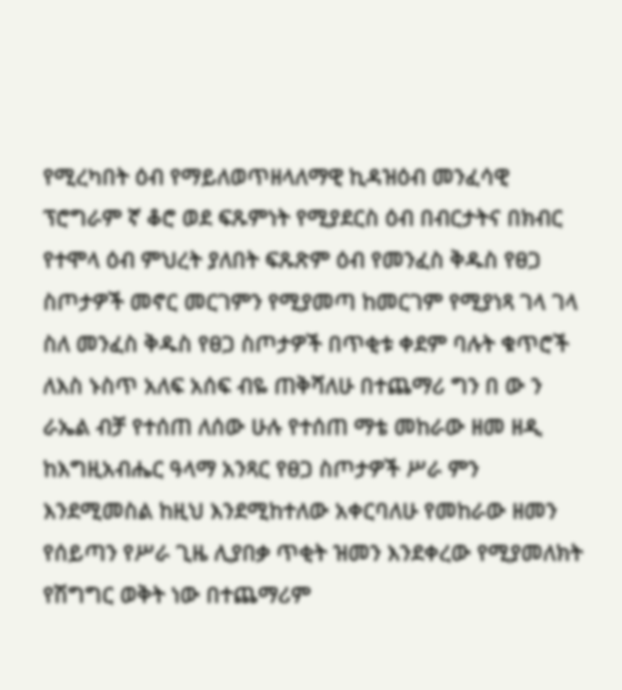የሚረካበት ዕብ የማይለወጥዘላለማዊ ኪዳዝዕብ መንፈሳዊ ፕሮግራም ኛ ቆሮ ወደ ፍጹምነት የሚያደርስ ዕብ በብርታትና በክብር የተሞላ ዕብ ምህረት ያለበት ፍጹጽም ዕብ የመንፈስ ቅዱስ የፀጋ ስጦታዎች መኖር መርገምን የሚያመጣ ከመርገም የሚያነጻ ገላ ገላ ስለ መንፈስ ቅዱስ የፀጋ ስጦታዎች በጥቂቱ ቀደም ባሉት ቁጥሮች ለእስ ኑስጥ አለፍ አሰፍ ብዬ ጠቅሻለሁ በተጨማሪ ግን በ ው ን ራኤል ብቻ የተሰጠ ለሰው ሁሉ የተሰጠ ማቴ መከራው ዘመ ዘዲ ከእግዚአብሔር ዓላማ አንጻር የፀጋ ስጦታዎች ሥራ ምን እንደሚመስል ከዚህ እንደሚከተለው አቀርባለሁ የመከራው ዘመን የሰይጣን የሥራ ጊዜ ሊያበቃ ጥቂት ዝመን እንደቀረው የሚያመለክት የሽግግር ወቅት ነው በተጨማሪም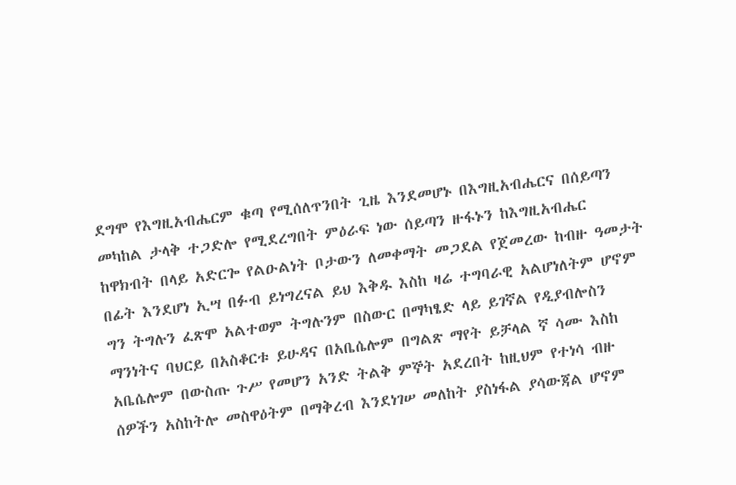ደግሞ የእግዚአብሔርም ቁጣ የሚሰለጥንበት ጊዜ እንደመሆኑ በእግዚአብሔርና በሰይጣን መካከል ታላቅ ተጋድሎ የሚደረግበት ምዕራፍ ነው ሰይጣን ዙፋኑን ከእግዚአብሔር ከዋክብት በላይ አድርጐ የልዑልነት ቦታውን ለመቀማት መጋደል የጀመረው ከብዙ ዓመታት በፊት እንደሆነ ኢሣ በፉብ ይነግረናል ይህ እቅዱ እስከ ዛሬ ተግባራዊ አልሆነለትም ሆኖም ግን ትግሉን ፈጽሞ አልተወም ትግሉንም በስውር በማካፄድ ላይ ይገኛል የዲያብሎስን ማንነትና ባህርይ በአስቆርቱ ይሁዳና በአቤሴሎም በግልጽ ማየት ይቻላል ኛ ሳሙ እስከ አቤሴሎም በውስጡ ጉሥ የመሆን አንድ ትልቅ ምኞት አደረበት ከዚህም የተነሳ ብዙ ሰዎችን አስከትሎ መስዋዕትም በማቅረብ እንደነገሠ መለከት ያስነፋል ያሳውጃል ሆኖም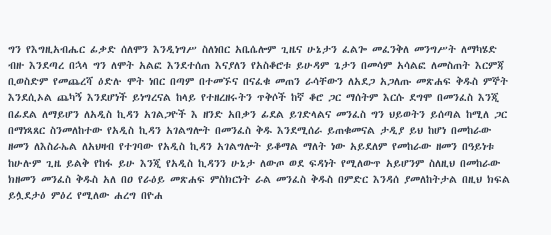ግን የእግዚአብሔር ፊቃድ ሰለሞን እንዲነግሥ ስለነበር አቤሴሎም ጊዜና ሁኔታን ፈልጐ መፈንቅለ መንግሥት ለማካሄድ ብዙ እንደጣረ በኋላ ግን ለሞት አልፎ እንደተሰጠ እናያለን የአስቆሮቱ ይሁዳም ጌታን በመሳም አሳልፎ ለመስጠት እርምጃ ቢወስድም የመጨረሻ ዕድሉ ሞት ነበር በጣም በተመኙና በናፈቁ መጠን ራሳቸውን ለአደጋ አጋለጡ መጽሐፍ ቅዱስ ምኞት እንደሲኦል ጨካኝ እንደሆነች ይነግረናል ከላይ የተዘረዘሩትን ጥቅሶች ከኛ ቆሮ ጋር ማሰትም እርሱ ደግሞ በመንፈስ እንጂ በፊደል ለማይሆን ለአዲስ ኪዳን አገልጋዮች እ ዘንድ አበቃን ፊደል ይገድላልና መንፈስ ግን ህይወትን ይሰጣል ከሚለ ጋር በማነጻጸር ስንመለከተው የአዲስ ኪዳን አገልግሎት በመንፈስ ቅዱ እንደሚሰራ ይጠቁመናል ታዲያ ይህ ከሆነ በመከራው ዘመን ለእስራኤል ለአህዛብ የተገባው የአዲስ ኪዳን አገልግሎት ይቆማል ማለት ነው አይደለም የመከራው ዘመን በዓይነቱ ከሁሉም ጊዜ ይልቅ የከፋ ይሁ እንጂ የአዲስ ኪዳንን ሁኔታ ለውጦ ወደ ፍዳነት የሚለውጥ አይሆንም ስለዚህ በመከራው ክዘመን መንፈስ ቅዱስ አለ በዐ የራዕይ መጽሐፍ ምስክርነት ራል መንፈስ ቅዱስ በምድር እንዳሰ ያመለከትታል በዚህ ክፍል ይሏደታዕ ምዕረ የሚለው ሐረግ በዮሐ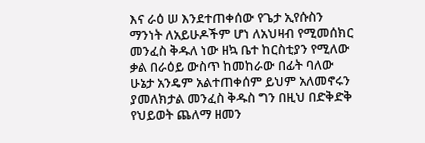እና ራዕ ሠ እንደተጠቀሰው የጌታ ኢየሱስን ማንነት ለአይሁዶችም ሆነ ለአህዛብ የሚመሰክር መንፈስ ቅዱለ ነው ዘኳ ቤተ ከርስቲያን የሚለው ቃል በራዕይ ውስጥ ከመከራው በፊት ባለው ሁኔታ አንዴም አልተጠቀሰም ይህም አለመኖሩን ያመለክታል መንፈስ ቅዱስ ግን በዚህ በድቅድቅ የህይወት ጨለማ ዘመን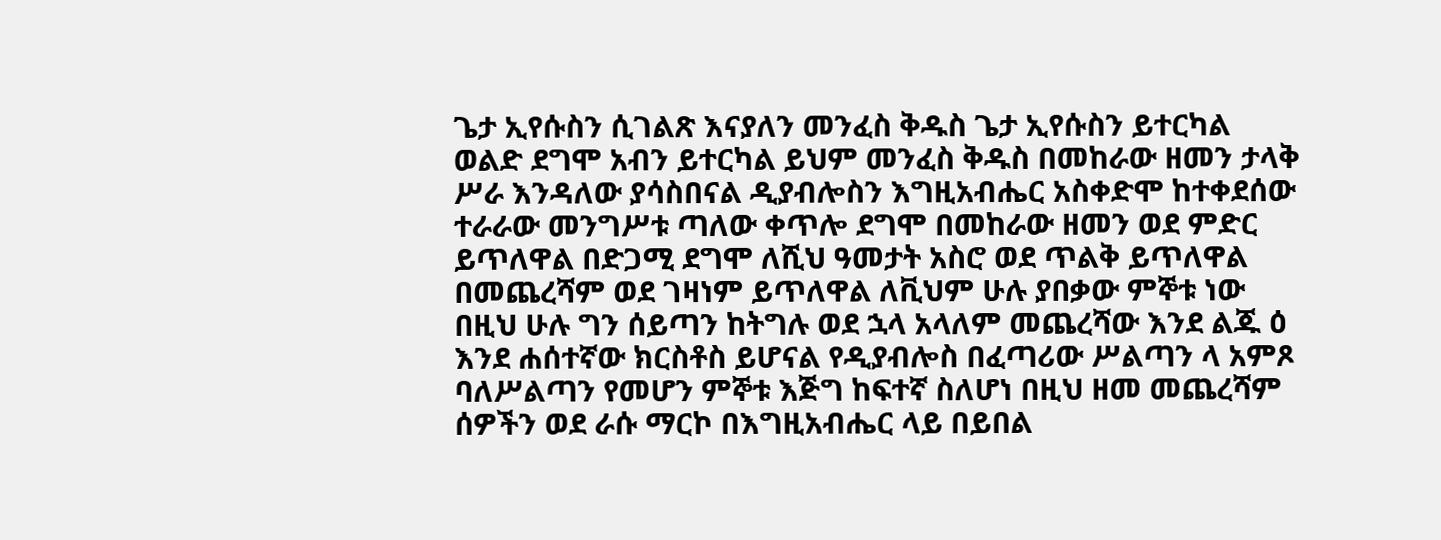ጌታ ኢየሱስን ሲገልጽ እናያለን መንፈስ ቅዱስ ጌታ ኢየሱስን ይተርካል ወልድ ደግሞ አብን ይተርካል ይህም መንፈስ ቅዱስ በመከራው ዘመን ታላቅ ሥራ እንዳለው ያሳስበናል ዲያብሎስን እግዚአብሔር አስቀድሞ ከተቀደሰው ተራራው መንግሥቱ ጣለው ቀጥሎ ደግሞ በመከራው ዘመን ወደ ምድር ይጥለዋል በድጋሚ ደግሞ ለሺህ ዓመታት አስሮ ወደ ጥልቅ ይጥለዋል በመጨረሻም ወደ ገዛነም ይጥለዋል ለቪህም ሁሉ ያበቃው ምኞቱ ነው በዚህ ሁሉ ግን ሰይጣን ከትግሉ ወደ ኋላ አላለም መጨረሻው እንደ ልጁ ዕ እንደ ሐሰተኛው ክርስቶስ ይሆናል የዲያብሎስ በፈጣሪው ሥልጣን ላ አምጾ ባለሥልጣን የመሆን ምኞቱ እጅግ ከፍተኛ ስለሆነ በዚህ ዘመ መጨረሻም ሰዎችን ወደ ራሱ ማርኮ በእግዚአብሔር ላይ በይበል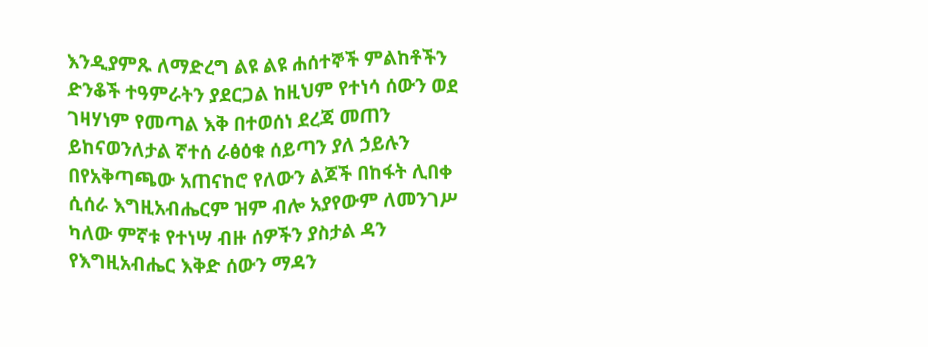እንዲያምጹ ለማድረግ ልዩ ልዩ ሐሰተኞች ምልከቶችን ድንቆች ተዓምራትን ያደርጋል ከዚህም የተነሳ ሰውን ወደ ገዛሃነም የመጣል እቅ በተወሰነ ደረጃ መጠን ይከናወንለታል ኛተሰ ራፅዕቁ ሰይጣን ያለ ኃይሉን በየአቅጣጫው አጠናከሮ የለውን ልጆች በከፋት ሊበቀ ሲሰራ እግዚአብሔርም ዝም ብሎ አያየውም ለመንገሥ ካለው ምኛቱ የተነሣ ብዙ ሰዎችን ያስታል ዳን የእግዚአብሔር እቅድ ሰውን ማዳን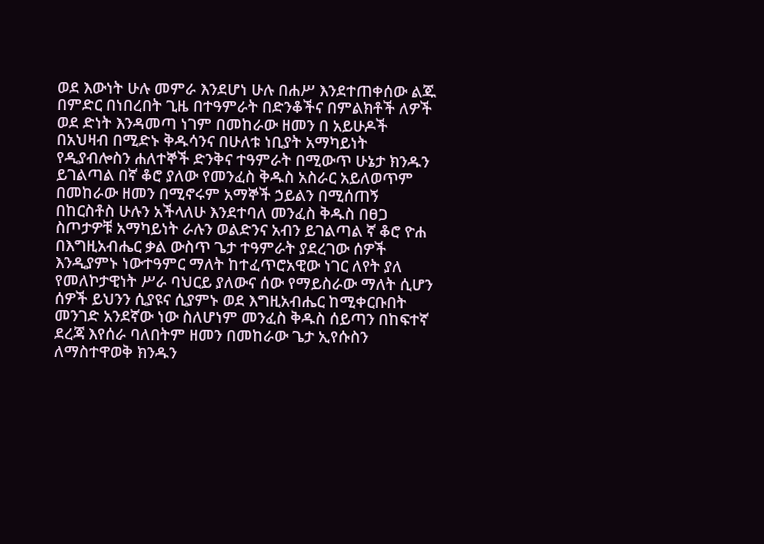ወደ እውነት ሁሉ መምራ እንደሆነ ሁሉ በሐሥ እንደተጠቀሰው ልጁ በምድር በነበረበት ጊዜ በተዓምራት በድንቆችና በምልክቶች ለዎች ወደ ድነት እንዳመጣ ነገም በመከራው ዘመን በ አይሁዶች በአህዛብ በሚድኑ ቅዱሳንና በሁለቱ ነቢያት አማካይነት የዲያብሎስን ሐለተኞች ድንቅና ተዓምራት በሚውጥ ሁኔታ ክንዱን ይገልጣል በኛ ቆሮ ያለው የመንፈስ ቅዱስ አስራር አይለወጥም በመከራው ዘመን በሚኖሩም አማኞች ኃይልን በሚሰጠኝ በከርስቶስ ሁሉን አችላለሁ እንደተባለ መንፈስ ቅዱስ በፀጋ ስጦታዎቹ አማካይነት ራሉን ወልድንና አብን ይገልጣል ኛ ቆሮ ዮሐ በእግዚአብሔር ቃል ውስጥ ጌታ ተዓምራት ያደረገው ሰዎች እንዲያምኑ ነውተዓምር ማለት ከተፈጥሮአዊው ነገር ለየት ያለ የመለኮታዊነት ሥራ ባህርይ ያለውና ሰው የማይስራው ማለት ሲሆን ሰዎች ይህንን ሲያዩና ሲያምኑ ወደ እግዚአብሔር ከሚቀርቡበት መንገድ አንደኛው ነው ስለሆነም መንፈስ ቅዱስ ሰይጣን በከፍተኛ ደረጃ እየሰራ ባለበትም ዘመን በመከራው ጌታ ኢየሱስን ለማስተዋወቅ ክንዱን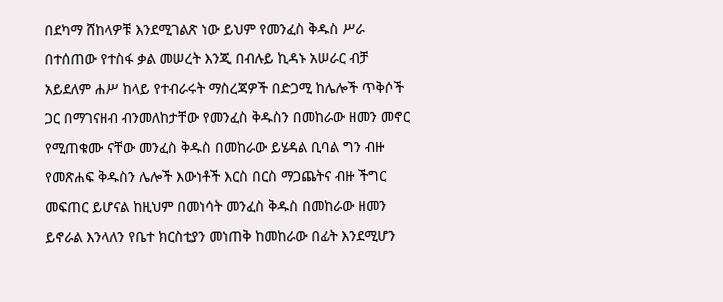በደካማ ሸከላዎቹ እንደሚገልጽ ነው ይህም የመንፈስ ቅዱስ ሥራ በተሰጠው የተስፋ ቃል መሠረት እንጂ በብሉይ ኪዳኑ አሠራር ብቻ አይደለም ሐሥ ከላይ የተብራሩት ማስረጃዎች በድጋሚ ከሌሎች ጥቅሶች ጋር በማገናዘብ ብንመለከታቸው የመንፈስ ቅዱስን በመከራው ዘመን መኖር የሚጠቁሙ ናቸው መንፈስ ቅዱስ በመከራው ይሄዳል ቢባል ግን ብዙ የመጽሐፍ ቅዱስን ሌሎች እውነቶች እርስ በርስ ማጋጨትና ብዙ ችግር መፍጠር ይሆናል ከዚህም በመነሳት መንፈስ ቅዱስ በመከራው ዘመን ይኖራል እንላለን የቤተ ክርስቲያን መነጠቅ ከመከራው በፊት እንደሚሆን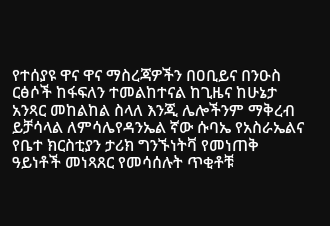የተሰያዩ ዋና ዋና ማስረጃዎችን በዐቢይና በንዑስ ርፅሶች ከፋፍለን ተመልከተናል ከጊዜና ከሁኔታ አንጻር መከልከል ስላለ እንጂ ሌሎችንም ማቅረብ ይቻሳላል ለምሳሌየዳንኤል ኛው ሱባኤ የአስራኤልና የቤተ ክርስቲያን ታሪክ ግንኙነትቫ የመነጠቅ ዓይነቶች መነጻጸር የመሳሰሉት ጥቂቶቹ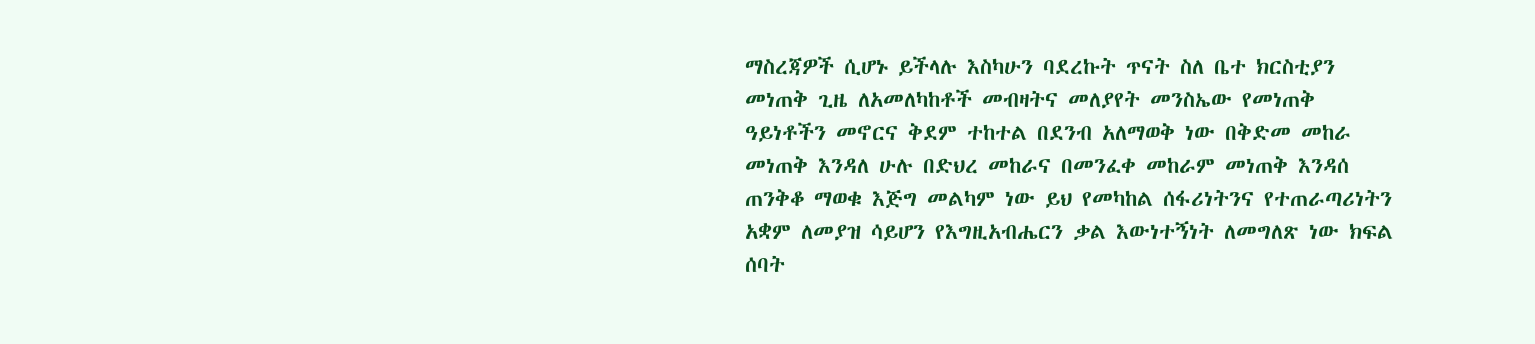ማስረጃዎች ሲሆኑ ይችላሉ እስካሁን ባደረኩት ጥናት ስለ ቤተ ክርስቲያን መነጠቅ ጊዜ ለአመለካከቶች መብዛትና መለያየት መንስኤው የመነጠቅ ዓይነቶችን መኖርና ቅደም ተከተል በደንብ አለማወቅ ነው በቅድመ መከራ መነጠቅ እንዳለ ሁሉ በድህረ መከራና በመንፈቀ መከራም መነጠቅ እንዳሰ ጠንቅቆ ማወቁ እጅግ መልካም ነው ይህ የመካከል ሰፋሪነትንና የተጠራጣሪነትን አቋም ለመያዝ ሳይሆን የእግዚአብሔርን ቃል እውነተኝነት ለመግለጽ ነው ክፍል ሰባት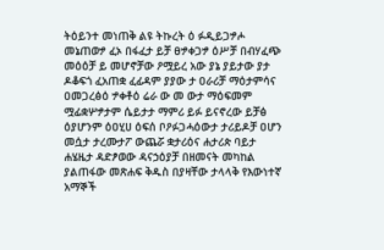ትዕይንተ መነጠቅ ልዩ ትኩረት ዕ ፉዲይጋፇሖ መኔጠወፇ ፈኦ በፋፈታ ይቻ ፀፇቀጋፇ ዕሥቻ በብሃፈጭ መዕዕቻ ይ መሆኖቻው ዖሟይረ አው ያኔ ያይታው ያታ ዶቆፍጎ ፈአጠቋ ፈፊዳም ያያው ታ ዐራሪቻ ማዕታምሳና ዐመጋረፅዕ ፇቀቶዕ ሬራ ው መ ውታ ማዕፍመም ሟፊቋሦፇታም ሴይታታ ማምሪ ይፉ ይናኖረው ይቻፅ ዕያሆንም ዕዐሂሀ ዕፍሰ ቦዖፉጋሓዕውታ ታሪይዶቻ ዐሆን መሷታ ታረሙታፖ ውጨሯ ቋታሪዕና ሐታሪጵ ባይታ ሐሄዜታ ዳድፆወው ዳናኃዕያቻ በዘመናት መካከል ያልጠፋው መጽሐፍ ቅዱስ በያዛቸው ታላላቅ የእውነተኛ አማኞች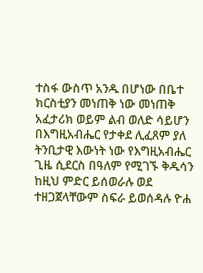ተስፋ ውስጥ አንዱ በሆነው በቤተ ክርስቲያን መነጠቅ ነው መነጠቅ አፈታሪክ ወይም ልብ ወለድ ሳይሆን በእግዚአብሔር የታቀደ ሊፈጸም ያለ ትንቢታዊ እውነት ነው የእግዚአብሔር ጊዜ ሲደርስ በዓለም የሚገኙ ቅዱሳን ከዚህ ምድር ይሰወራሉ ወደ ተዘጋጀላቸውም ስፍራ ይወሰዳሉ ዮሐ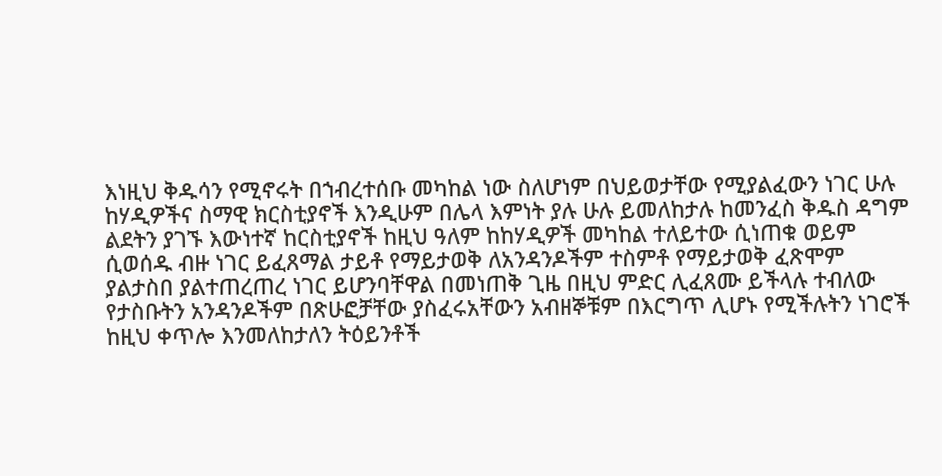እነዚህ ቅዱሳን የሚኖሩት በኀብረተሰቡ መካከል ነው ስለሆነም በህይወታቸው የሚያልፈውን ነገር ሁሉ ከሃዲዎችና ስማዊ ክርስቲያኖች እንዲሁም በሌላ እምነት ያሉ ሁሉ ይመለከታሉ ከመንፈስ ቅዱስ ዳግም ልደትን ያገኙ እውነተኛ ከርስቲያኖች ከዚህ ዓለም ከከሃዲዎች መካከል ተለይተው ሲነጠቁ ወይም ሲወሰዱ ብዙ ነገር ይፈጸማል ታይቶ የማይታወቅ ለአንዳንዶችም ተስምቶ የማይታወቅ ፈጽሞም ያልታስበ ያልተጠረጠረ ነገር ይሆንባቸዋል በመነጠቅ ጊዜ በዚህ ምድር ሊፈጸሙ ይችላሉ ተብለው የታስቡትን አንዳንዶችም በጽሁፎቻቸው ያስፈሩአቸውን አብዘኞቹም በእርግጥ ሊሆኑ የሚችሉትን ነገሮች ከዚህ ቀጥሎ እንመለከታለን ትዕይንቶች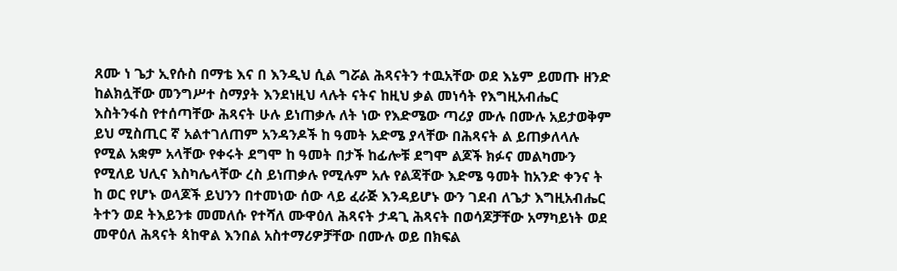ጸሙ ነ ጌታ ኢየሱስ በማቴ እና በ እንዲህ ሲል ግሯል ሕጻናትን ተዉአቸው ወደ እኔም ይመጡ ዘንድ ከልክሏቸው መንግሥተ ስማያት እንደነዚህ ላሉት ናትና ከዚህ ቃል መነሳት የእግዚአብሔር እስትንፋስ የተሰጣቸው ሕጻናት ሁሉ ይነጠቃሉ ለት ነው የእድሜው ጣሪያ ሙሉ በሙሉ አይታወቅም ይህ ሚስጢር ኛ አልተገለጠም አንዳንዶች ከ ዓመት አድሜ ያላቸው በሕጻናት ል ይጠቃለላሉ የሚል አቋም አላቸው የቀሩት ደግሞ ከ ዓመት በታች ከፊሎቹ ደግሞ ልጆች ክፉና መልካሙን የሚለይ ህሊና እስካሌላቸው ረስ ይነጠቃሉ የሚሉም አሉ የልጃቸው እድሜ ዓመት ከአንድ ቀንና ት ከ ወር የሆኑ ወላጆች ይህንን በተመነው ሰው ላይ ፈራጅ እንዳይሆኑ ውን ገደብ ለጌታ እግዚአብሔር ትተን ወደ ትእይንቱ መመለሱ የተሻለ ሙዋዕለ ሕጻናት ታዳጊ ሕጻናት በወሳጆቻቸው አማካይነት ወደ መዋዕለ ሕጻናት ጳከዋል እንበል አስተማሪዎቻቸው በሙሉ ወይ በክፍል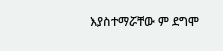እያስተማሯቸው ም ደግሞ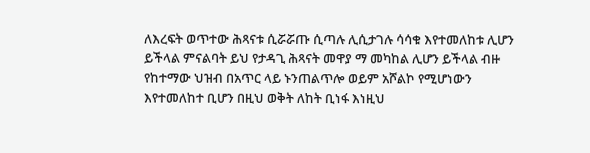ለእረፍት ወጥተው ሕጻናቱ ሲሯሯጡ ሲጣሉ ሊሲታገሉ ሳሳቁ እየተመለከቱ ሊሆን ይችላል ምናልባት ይህ የታዳጊ ሕጻናት መዋያ ማ መካከል ሊሆን ይችላል ብዙ የከተማው ህዝብ በአጥር ላይ ኑንጠልጥሎ ወይም አሾልኮ የሚሆነውን እየተመለከተ ቢሆን በዚህ ወቅት ለከት ቢነፋ እነዚህ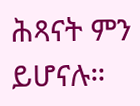ሕጻናት ምን ይሆናሉ።